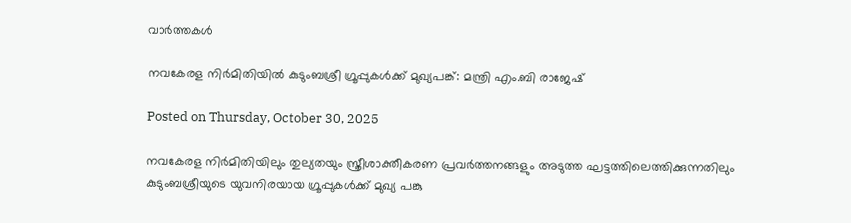വാര്‍ത്തകള്‍

നവകേരള നിർമിതിയിൽ കുടുംബശ്രീ ഗ്രൂപ്പുകൾക്ക് മുഖ്യപങ്ക്: മന്ത്രി എം.ബി രാജേഷ്

Posted on Thursday, October 30, 2025

നവകേരള നിർമിതിയിലും തുല്യതയും സ്ത്രീശാക്തീകരണ പ്രവർത്തനങ്ങളും അടുത്ത ഘട്ടത്തിലെത്തിക്കുന്നതിലും  കുടുംബശ്രീയുടെ യുവനിരയായ ഗ്രൂപ്പുകൾക്ക് മുഖ്യ പങ്കു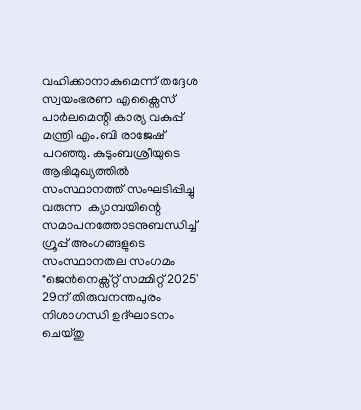വഹിക്കാനാകുമെന്ന് തദ്ദേശ സ്വയംഭരണ എക്സൈസ് പാർലമെന്റി കാര്യ വകുപ്പ് മന്ത്രി എം.ബി രാജേഷ് പറഞ്ഞു. കുടുംബശ്രീയുടെ ആഭിമുഖ്യത്തിൽ സംസ്ഥാനത്ത് സംഘടിപ്പിച്ചു വരുന്ന  ക്യാമ്പയിന്റെ സമാപനത്തോടനുബന്ധിച്ച് ഗ്രൂപ്പ് അംഗങ്ങളുടെ സംസ്ഥാനതല സംഗമം "ജെൻനെക്സ്റ്റ് സമ്മിറ്റ് 2025' 29ന് തിരുവനന്തപുരം നിശാഗന്ധി ഉദ്ഘാടനം ചെയ്തു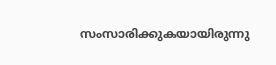സംസാരിക്കുകയായിരുന്നു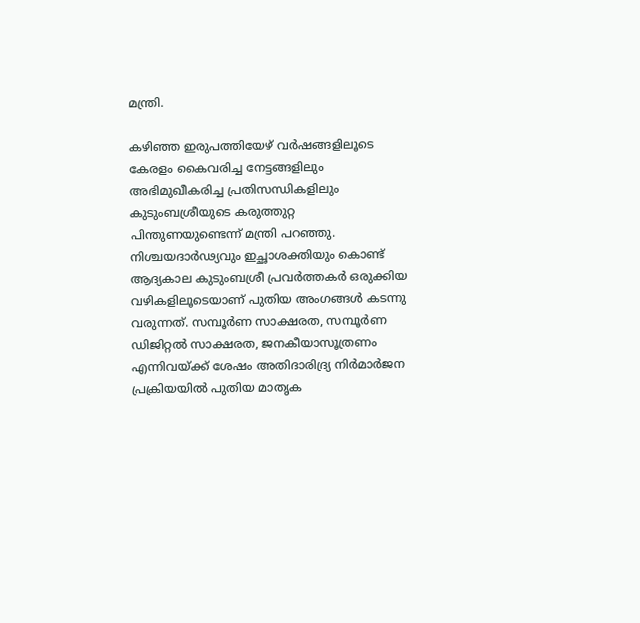മന്ത്രി.

കഴിഞ്ഞ ഇരുപത്തിയേഴ് വർഷങ്ങളിലൂടെ കേരളം കൈവരിച്ച നേട്ടങ്ങളിലും അഭിമുഖീകരിച്ച പ്രതിസന്ധികളിലും കുടുംബശ്രീയുടെ കരുത്തുറ്റ പിന്തുണയുണ്ടെന്ന് മന്ത്രി പറഞ്ഞു. നിശ്ചയദാർഢ്യവും ഇച്ഛാശക്തിയും കൊണ്ട്  ആദ്യകാല കുടുംബശ്രീ പ്രവർത്തകർ ഒരുക്കിയ വഴികളിലൂടെയാണ് പുതിയ അംഗങ്ങൾ കടന്നു വരുന്നത്. സമ്പൂർണ സാക്ഷരത, സമ്പൂർണ ഡിജിറ്റൽ സാക്ഷരത, ജനകീയാസൂത്രണം എന്നിവയ്ക്ക് ശേഷം അതിദാരിദ്ര്യ നിർമാർജന പ്രക്രിയയിൽ പുതിയ മാതൃക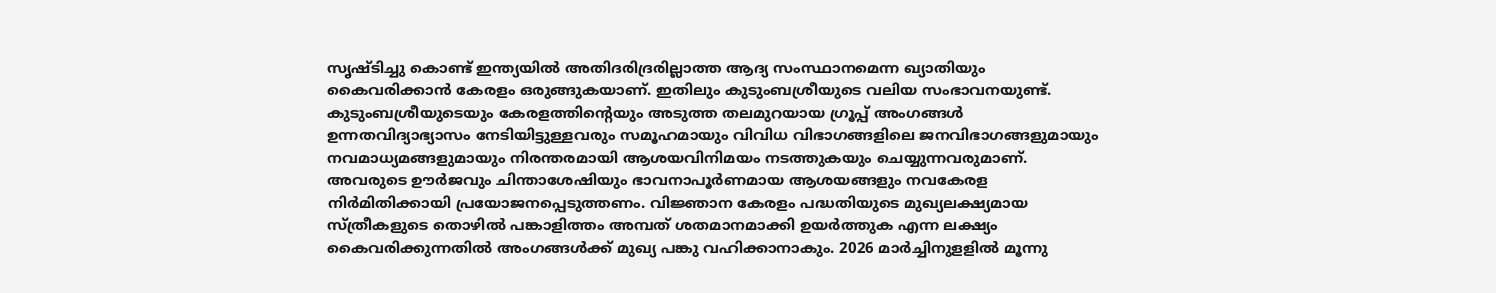സൃഷ്ടിച്ചു കൊണ്ട് ഇന്ത്യയിൽ അതിദരിദ്രരില്ലാത്ത ആദ്യ സംസ്ഥാനമെന്ന ഖ്യാതിയും കൈവരിക്കാൻ കേരളം ഒരുങ്ങുകയാണ്. ഇതിലും കുടുംബശ്രീയുടെ വലിയ സംഭാവനയുണ്ട്. കുടുംബശ്രീയുടെയും കേരളത്തിന്റെയും അടുത്ത തലമുറയായ ഗ്രൂപ്പ് അംഗങ്ങൾ ഉന്നതവിദ്യാഭ്യാസം നേടിയിട്ടുള്ളവരും സമൂഹമായും വിവിധ വിഭാഗങ്ങളിലെ ജനവിഭാഗങ്ങളുമായും നവമാധ്യമങ്ങളുമായും നിരന്തരമായി ആശയവിനിമയം നടത്തുകയും ചെയ്യുന്നവരുമാണ്. അവരുടെ ഊർജവും ചിന്താശേഷിയും ഭാവനാപൂർണമായ ആശയങ്ങളും നവകേരള നിർമിതിക്കായി പ്രയോജനപ്പെടുത്തണം. വിജ്ഞാന കേരളം പദ്ധതിയുടെ മുഖ്യലക്ഷ്യമായ സ്ത്രീകളുടെ തൊഴിൽ പങ്കാളിത്തം അമ്പത് ശതമാനമാക്കി ഉയർത്തുക എന്ന ലക്ഷ്യം കൈവരിക്കുന്നതിൽ അംഗങ്ങൾക്ക് മുഖ്യ പങ്കു വഹിക്കാനാകും. 2026 മാർച്ചിനുളളിൽ മൂന്നു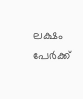ലക്ഷം പേർക്ക്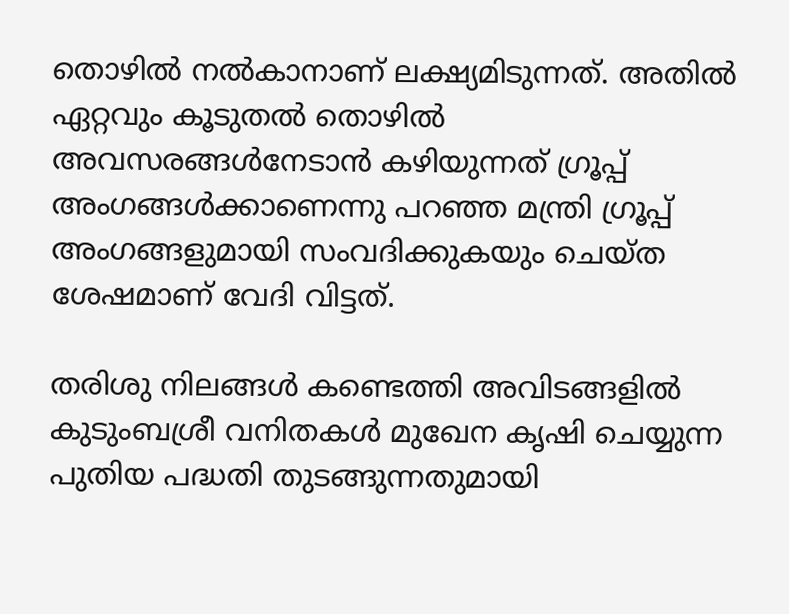തൊഴിൽ നൽകാനാണ് ലക്ഷ്യമിടുന്നത്. അതിൽ ഏറ്റവും കൂടുതൽ തൊഴിൽ അവസരങ്ങൾനേടാൻ കഴിയുന്നത് ഗ്രൂപ്പ് അംഗങ്ങൾക്കാണെന്നു പറഞ്ഞ മന്ത്രി ഗ്രൂപ്പ് അംഗങ്ങളുമായി സംവദിക്കുകയും ചെയ്ത ശേഷമാണ് വേദി വിട്ടത്.

തരിശു നിലങ്ങൾ കണ്ടെത്തി അവിടങ്ങളിൽ കുടുംബശ്രീ വനിതകൾ മുഖേന കൃഷി ചെയ്യുന്ന പുതിയ പദ്ധതി തുടങ്ങുന്നതുമായി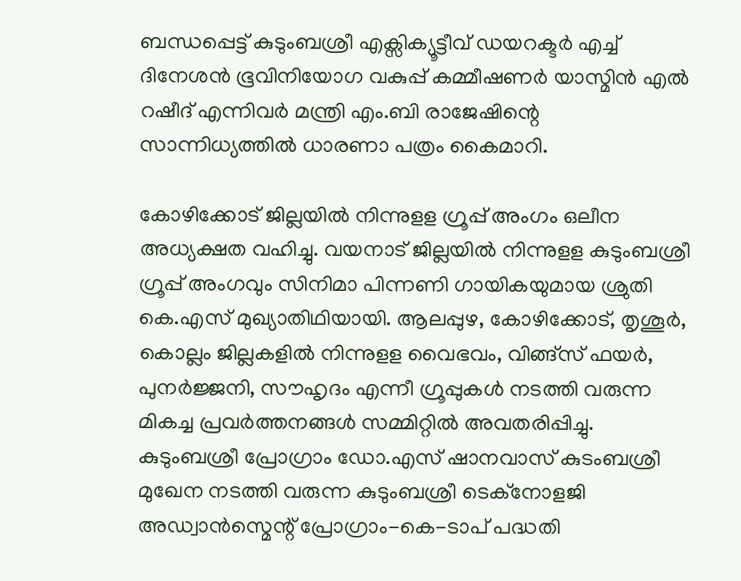ബന്ധപ്പെട്ട് കുടുംബശ്രീ എക്സിക്യൂട്ടീവ് ഡയറക്ടർ എച്ച് ദിനേശൻ ഭൂവിനിയോഗ വകുപ്പ് കമ്മീഷണർ യാസ്മിൻ എൽ റഷീദ് എന്നിവർ മന്ത്രി എം.ബി രാജേഷിന്റെ സാന്നിധ്യത്തിൽ ധാരണാ പത്രം കൈമാറി.

കോഴിക്കോട് ജില്ലയിൽ നിന്നുളള ഗ്രൂപ്പ് അംഗം ഒലീന അധ്യക്ഷത വഹിച്ചു. വയനാട് ജില്ലയിൽ നിന്നുളള കുടുംബശ്രീ ഗ്രൂപ്പ് അംഗവും സിനിമാ പിന്നണി ഗായികയുമായ ശ്രുതി കെ.എസ് മുഖ്യാതിഥിയായി. ആലപ്പുഴ, കോഴിക്കോട്, തൃശൂർ, കൊല്ലം ജില്ലകളിൽ നിന്നുളള വൈഭവം, വിങ്ങ്സ് ഫയർ, പുനർജ്ജനി, സൗഹൃദം എന്നീ ഗ്രൂപ്പുകൾ നടത്തി വരുന്ന മികച്ച പ്രവർത്തനങ്ങൾ സമ്മിറ്റിൽ അവതരിപ്പിച്ചു. കുടുംബശ്രീ പ്രോഗ്രാം ഡോ.എസ് ഷാനവാസ് കുടംബശ്രീ മുഖേന നടത്തി വരുന്ന കുടുംബശ്രീ ടെക്നോളജി അഡ്വാൻസ്മെന്റ് പ്രോഗ്രാം-കെ-ടാപ് പദ്ധതി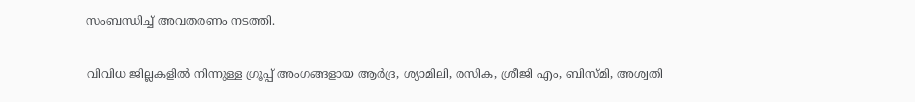സംബന്ധിച്ച് അവതരണം നടത്തി.

വിവിധ ജില്ലകളിൽ നിന്നുള്ള ഗ്രൂപ്പ് അംഗങ്ങളായ ആർദ്ര, ശ്യാമിലി, രസിക, ശ്രീജി എം, ബിസ്മി, അശ്വതി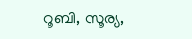റൂബി, സൂര്യ,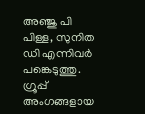അഞ്ജു പി പിള്ള, സുനിത ഡി എന്നിവർ പങ്കെടുത്തു. ഗ്രൂപ്പ് അംഗങ്ങളായ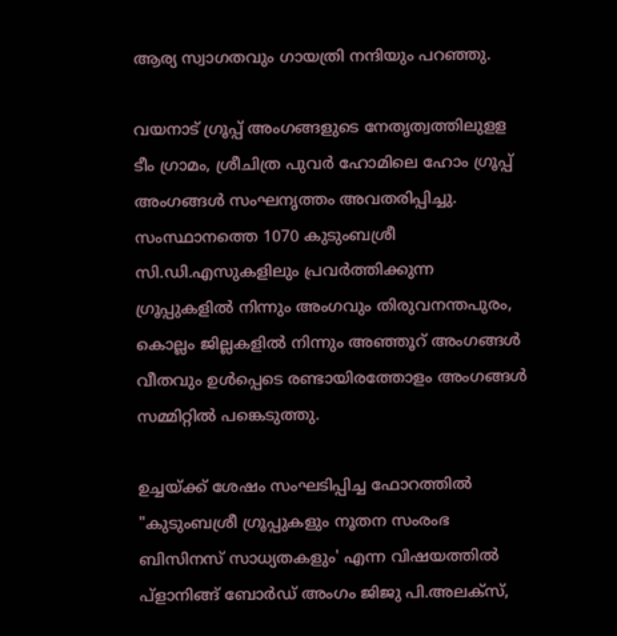ആര്യ സ്വാഗതവും ഗായത്രി നന്ദിയും പറഞ്ഞു.

വയനാട് ഗ്രൂപ്പ് അംഗങ്ങളുടെ നേതൃത്വത്തിലുളള ടീം ഗ്രാമം, ശ്രീചിത്ര പുവർ ഹോമിലെ ഹോം ഗ്രൂപ്പ് അംഗങ്ങൾ സംഘനൃത്തം അവതരിപ്പിച്ചു. സംസ്ഥാനത്തെ 1070 കുടുംബശ്രീ സി.ഡി.എസുകളിലും പ്രവർത്തിക്കുന്ന ഗ്രൂപ്പുകളിൽ നിന്നും അംഗവും തിരുവനന്തപുരം, കൊല്ലം ജില്ലകളിൽ നിന്നും അഞ്ഞൂറ് അംഗങ്ങൾ വീതവും ഉൾപ്പെടെ രണ്ടായിരത്തോളം അംഗങ്ങൾ സമ്മിറ്റിൽ പങ്കെടുത്തു.

ഉച്ചയ്ക്ക് ശേഷം സംഘടിപ്പിച്ച ഫോറത്തിൽ "കുടുംബശ്രീ ഗ്രൂപ്പുകളും നൂതന സംരംഭ ബിസിനസ് സാധ്യതകളും' എന്ന വിഷയത്തിൽ പ്ളാനിങ്ങ് ബോർഡ് അംഗം ജിജു പി.അലക്സ്,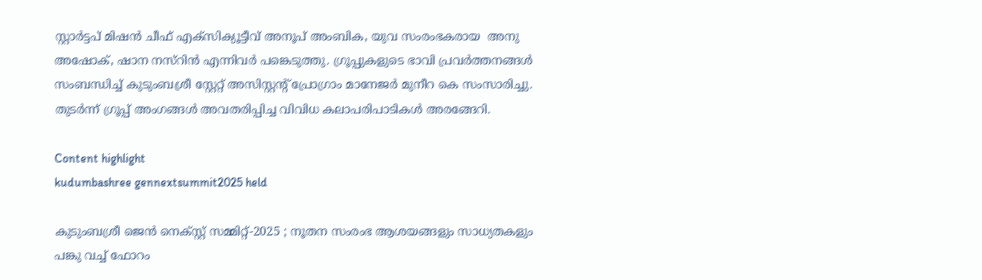സ്റ്റാർട്ടപ് മിഷൻ ചീഫ് എക്സിക്യൂട്ടീവ് അനൂപ് അംബിക, യുവ സംരംഭകരായ  അനു അഷോക്, ഷാന നസ്റിൻ എന്നിവർ പങ്കെടുത്തു. ഗ്രൂപ്പുകളുടെ ഭാവി പ്രവർത്തനങ്ങൾ സംബന്ധിച്ച് കുടുംബശ്രീ സ്റ്റേറ്റ് അസിസ്റ്റന്റ് പ്രോഗ്രാം മാനേജർ മുനീറ കെ സംസാരിച്ചു. തുടർന്ന് ഗ്രൂപ്പ് അംഗങ്ങൾ അവതരിപ്പിച്ച വിവിധ കലാപരിപാടികൾ അരങ്ങേറി.

Content highlight
kudumbashree gennextsummit2025 held

കുടുംബശ്രീ ജെൻ നെക്സ്റ്റ് സമ്മിറ്റ്-2025 ; നൂതന സംരംഭ ആശയങ്ങളും സാധ്യതകളും പങ്കു വച്ച് ഫോറം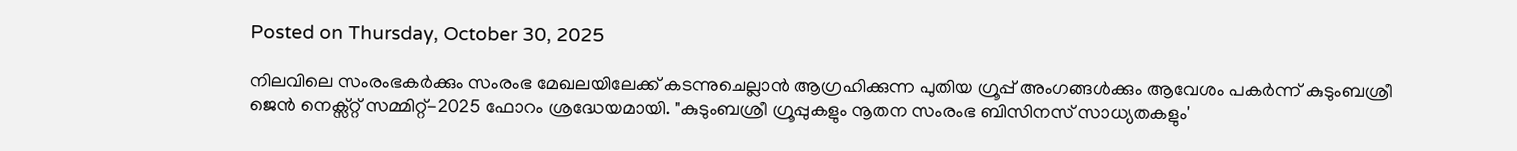Posted on Thursday, October 30, 2025

നിലവിലെ സംരംഭകർക്കും സംരംഭ മേഖലയിലേക്ക് കടന്നുചെല്ലാൻ ആഗ്രഹിക്കുന്ന പുതിയ ഗ്രൂപ്പ് അംഗങ്ങൾക്കും ആവേശം പകർന്ന് കുടുംബശ്രീ ജെൻ നെക്സ്റ്റ് സമ്മിറ്റ്-2025 ഫോറം ശ്രദ്ധേയമായി. "കുടുംബശ്രീ ഗ്രൂപ്പുകളും നൂതന സംരംഭ ബിസിനസ് സാധ്യതകളും'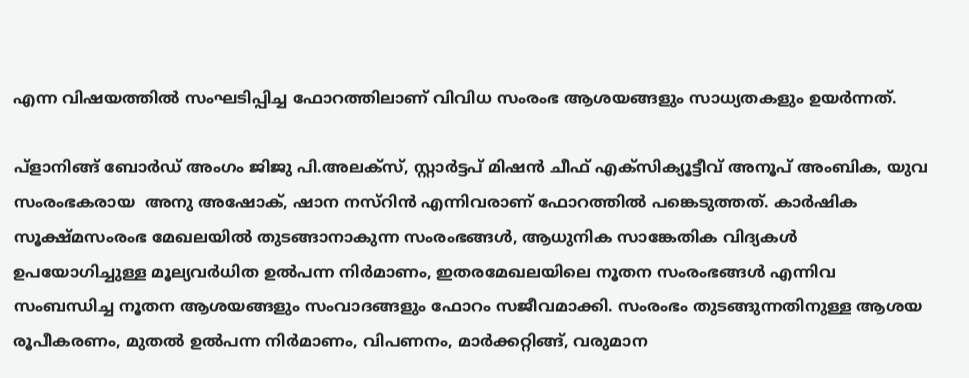എന്ന വിഷയത്തിൽ സംഘടിപ്പിച്ച ഫോറത്തിലാണ് വിവിധ സംരംഭ ആശയങ്ങളും സാധ്യതകളും ഉയർന്നത്.

പ്ളാനിങ്ങ് ബോർഡ് അംഗം ജിജു പി.അലക്സ്, സ്റ്റാർട്ടപ് മിഷൻ ചീഫ് എക്സിക്യൂട്ടീവ് അനൂപ് അംബിക, യുവ സംരംഭകരായ  അനു അഷോക്, ഷാന നസ്റിൻ എന്നിവരാണ് ഫോറത്തിൽ പങ്കെടുത്തത്. കാർഷിക സൂക്ഷ്മസംരംഭ മേഖലയിൽ തുടങ്ങാനാകുന്ന സംരംഭങ്ങൾ, ആധുനിക സാങ്കേതിക വിദ്യകൾ ഉപയോഗിച്ചുള്ള മൂല്യവർധിത ഉൽപന്ന നിർമാണം, ഇതരമേഖലയിലെ നൂതന സംരംഭങ്ങൾ എന്നിവ സംബന്ധിച്ച നൂതന ആശയങ്ങളും സംവാദങ്ങളും ഫോറം സജീവമാക്കി. സംരംഭം തുടങ്ങുന്നതിനുള്ള ആശയ രൂപീകരണം, മുതൽ ഉൽപന്ന നിർമാണം, വിപണനം, മാർക്കറ്റിങ്ങ്, വരുമാന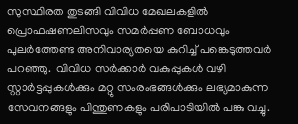സുസ്ഥിരത തുടങ്ങി വിവിധ മേഖലകളിൽ  പ്രൊഫഷണലിസവും സമർപ്പണ ബോധവും പുലർത്തേണ്ട അനിവാര്യതയെ കുറിച്ച് പങ്കെടുത്തവർ പറഞ്ഞു.  വിവിധ സർക്കാർ വകുപ്പുകൾ വഴി സ്റ്റാർട്ടപ്പുകൾക്കും മറ്റു സംരംഭങ്ങൾക്കും ലഭ്യമാകുന്ന സേവനങ്ങളും പിന്തുണകളും പരിപാടിയിൽ പങ്കു വച്ചു.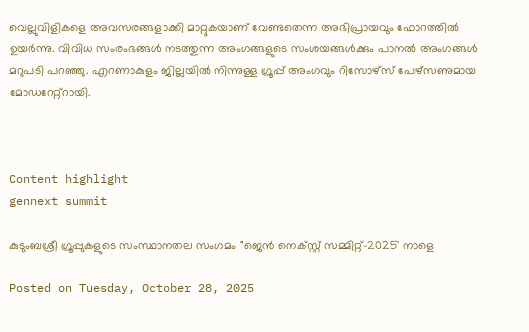വെല്ലുവിളികളെ അവസരങ്ങളാക്കി മാറ്റുകയാണ് വേണ്ടതെന്ന അഭിപ്രായവും ഫോറത്തിൽ ഉയർന്നു. വിവിധ സംരംഭങ്ങൾ നടത്തുന്ന അംഗങ്ങളുടെ സംശയങ്ങൾക്കും പാനൽ അംഗങ്ങൾ മറുപടി പറഞ്ഞു. എറണാകുളം ജില്ലയിൽ നിന്നുള്ള ഗ്രൂപ്പ് അംഗവും റിസോഴ്സ് പേഴ്സണുമായ മോഡറേറ്റ്റായി.



Content highlight
gennext summit

കുടുംബശ്രീ ഗ്രൂപ്പുകളുടെ സംസ്ഥാനതല സംഗമം "ജെൻ നെക്സ്റ്റ് സമ്മിറ്റ്-2025' നാളെ

Posted on Tuesday, October 28, 2025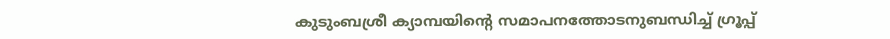കുടുംബശ്രീ ക്യാമ്പയിന്റെ സമാപനത്തോടനുബന്ധിച്ച് ഗ്രൂപ്പ്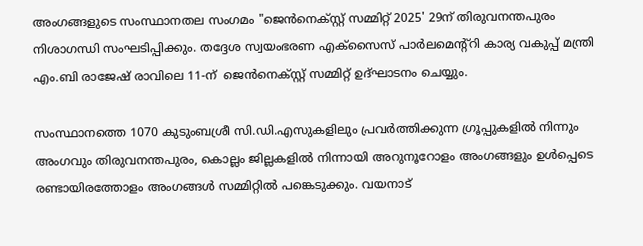അംഗങ്ങളുടെ സംസ്ഥാനതല സംഗമം "ജെൻനെക്സ്റ്റ് സമ്മിറ്റ് 2025' 29ന് തിരുവനന്തപുരം നിശാഗന്ധി സംഘടിപ്പിക്കും. തദ്ദേശ സ്വയംഭരണ എക്സൈസ് പാർലമെന്റ്റി കാര്യ വകുപ്പ് മന്ത്രി എം.ബി രാജേഷ് രാവിലെ 11-ന്  ജെൻനെക്സ്റ്റ് സമ്മിറ്റ് ഉദ്ഘാടനം ചെയ്യും.

സംസ്ഥാനത്തെ 1070 കുടുംബശ്രീ സി.ഡി.എസുകളിലും പ്രവർത്തിക്കുന്ന ഗ്രൂപ്പുകളിൽ നിന്നും അംഗവും തിരുവനന്തപുരം, കൊല്ലം ജില്ലകളിൽ നിന്നായി അറുനൂറോളം അംഗങ്ങളും ഉൾപ്പെടെ രണ്ടായിരത്തോളം അംഗങ്ങൾ സമ്മിറ്റിൽ പങ്കെടുക്കും. വയനാട്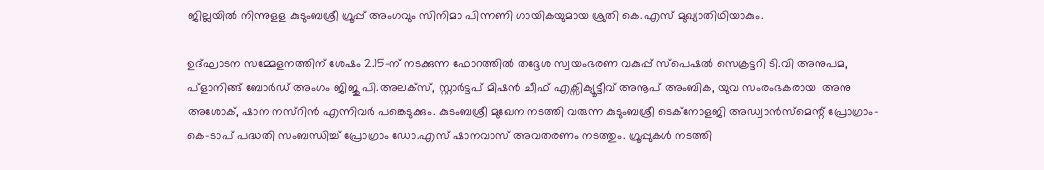ജില്ലയിൽ നിന്നുളള കുടുംബശ്രീ ഗ്രൂപ്പ് അംഗവും സിനിമാ പിന്നണി ഗായികയുമായ ശ്രുതി കെ.എസ് മുഖ്യാതിഥിയാകും.

ഉദ്ഘാടന സമ്മേളനത്തിന് ശേഷം 2.15-ന് നടക്കുന്ന ഫോറത്തിൽ തദ്ദേശ സ്വയംഭരണ വകുപ്പ് സ്പെഷൽ സെക്രട്ടറി ടി.വി അനുപമ, പ്ളാനിങ്ങ് ബോർഡ് അംഗം ജിജു പി.അലക്സ്, സ്റ്റാർട്ടപ് മിഷൻ ചീഫ് എക്സിക്യൂട്ടീവ് അനൂപ് അംബിക, യുവ സംരംഭകരായ  അനു അശോക്, ഷാന നസ്റിൻ എന്നിവർ പങ്കെടുക്കും. കുടംബശ്രീ മുഖേന നടത്തി വരുന്ന കുടുംബശ്രീ ടെക്നോളജി അഡ്വാൻസ്മെന്റ് പ്രോഗ്രാം-കെ-ടാപ് പദ്ധതി സംബന്ധിച്ച് പ്രോഗ്രാം ഡോ.എസ് ഷാനവാസ് അവതരണം നടത്തും. ഗ്രൂപ്പുകൾ നടത്തി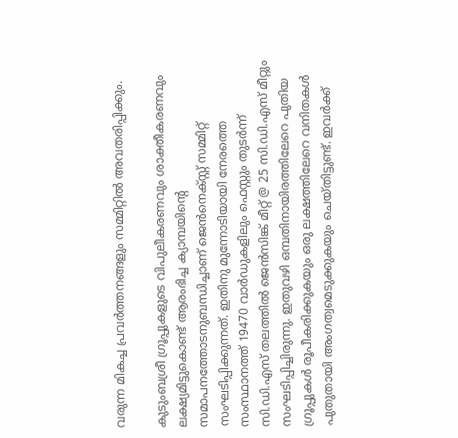വരുന്ന മികച്ച പ്രവർത്തനങ്ങളും സമ്മിറ്റിൽ അവതരിപ്പിക്കും.

കുടുംബശ്രീ ഗ്രൂപ്പുകളുടെ വിപുലീകരണവും ശാക്തീകരണവും ലക്ഷ്യമിട്ടുകൊണ്ട് ആരംഭിച്ച ക്യാമ്പയിന്റെ സമാപനത്തോടനുബന്ധിച്ചാണ് ജെൻനെക്സ്റ്റ് സമ്മിറ്റ് സംഘടിപ്പിക്കുന്നത്. ഇതിനു മുന്നോടിയായി നേരത്തെ സംസ്ഥാനത്ത് 19470 വാർഡുകളിലും ഫെസ്റ്റും തുടർന്ന് സി.ഡി.എസ് തലത്തിൽ ജെൻസിങ്ക് മീറ്റ് @ 25 സി.ഡി.എസ് മീറ്റും സംഘടിപ്പിച്ചിരുന്നു. ഇതുവഴി ഒമ്പതിനായിരത്തിലേറെ പുതിയ ഗ്രൂപ്പുകൾ രൂപീകരിക്കുകയും ഒരു ലക്ഷത്തിലേറെ വനിതകൾ പുതുതായി അംഗത്വമെടുക്കുകയും ചെയ്തിട്ടുണ്ട്. ഇവർക്ക്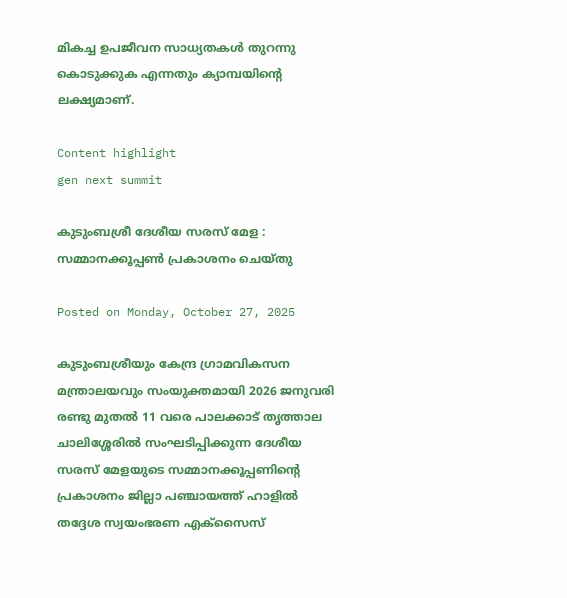മികച്ച ഉപജീവന സാധ്യതകൾ തുറന്നു കൊടുക്കുക എന്നതും ക്യാമ്പയിന്റെ ലക്ഷ്യമാണ്.

Content highlight
gen next summit

കുടുംബശ്രീ ദേശീയ സരസ് മേള : സമ്മാനക്കൂപ്പൺ പ്രകാശനം ചെയ്തു

Posted on Monday, October 27, 2025

കുടുംബശ്രീയും കേന്ദ്ര ഗ്രാമവികസന മന്ത്രാലയവും സംയുക്തമായി 2026 ജനുവരി രണ്ടു മുതൽ 11 വരെ പാലക്കാട് തൃത്താല ചാലിശ്ശേരിൽ സംഘടിപ്പിക്കുന്ന ദേശീയ സരസ് മേളയുടെ സമ്മാനക്കൂപ്പണിന്റെ പ്രകാശനം ജില്ലാ പഞ്ചായത്ത് ഹാളിൽ തദ്ദേശ സ്വയംഭരണ എക്സൈസ്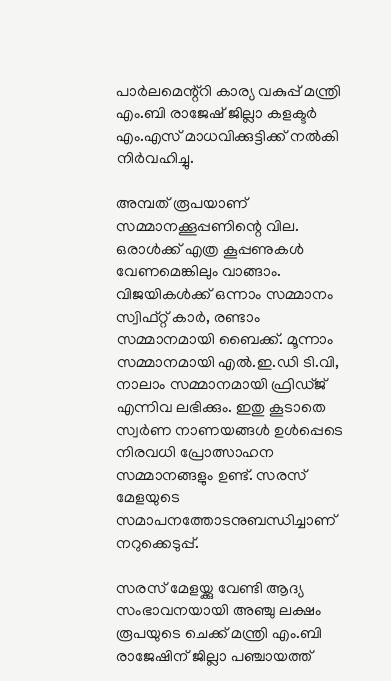പാർലമെന്റ്റി കാര്യ വകുപ്പ് മന്ത്രി എം.ബി രാജേഷ് ജില്ലാ കളക്ടർ എം.എസ് മാധവിക്കുട്ടിക്ക് നൽകി നിർവഹിച്ചു.

അമ്പത് രൂപയാണ് സമ്മാനക്കൂപ്പണിന്റെ വില. ഒരാൾക്ക് എത്ര കൂപ്പണുകൾ വേണമെങ്കിലും വാങ്ങാം. വിജയികൾക്ക് ഒന്നാം സമ്മാനം സ്വിഫ്റ്റ് കാർ, രണ്ടാം സമ്മാനമായി ബൈക്ക്. മൂന്നാം സമ്മാനമായി എൽ.ഇ.ഡി ടി.വി, നാലാം സമ്മാനമായി ഫ്രിഡ്ജ് എന്നിവ ലഭിക്കും. ഇതു കൂടാതെ സ്വർണ നാണയങ്ങൾ ഉൾപ്പെടെ നിരവധി പ്രോത്സാഹന സമ്മാനങ്ങളും ഉണ്ട്. സരസ് മേളയുടെ സമാപനത്തോടനുബന്ധിച്ചാണ് നറുക്കെടുപ്പ്.

സരസ് മേളയ്ക്കു വേണ്ടി ആദ്യ സംഭാവനയായി അഞ്ചു ലക്ഷം രൂപയുടെ ചെക്ക് മന്ത്രി എം.ബി രാജേഷിന് ജില്ലാ പഞ്ചായത്ത്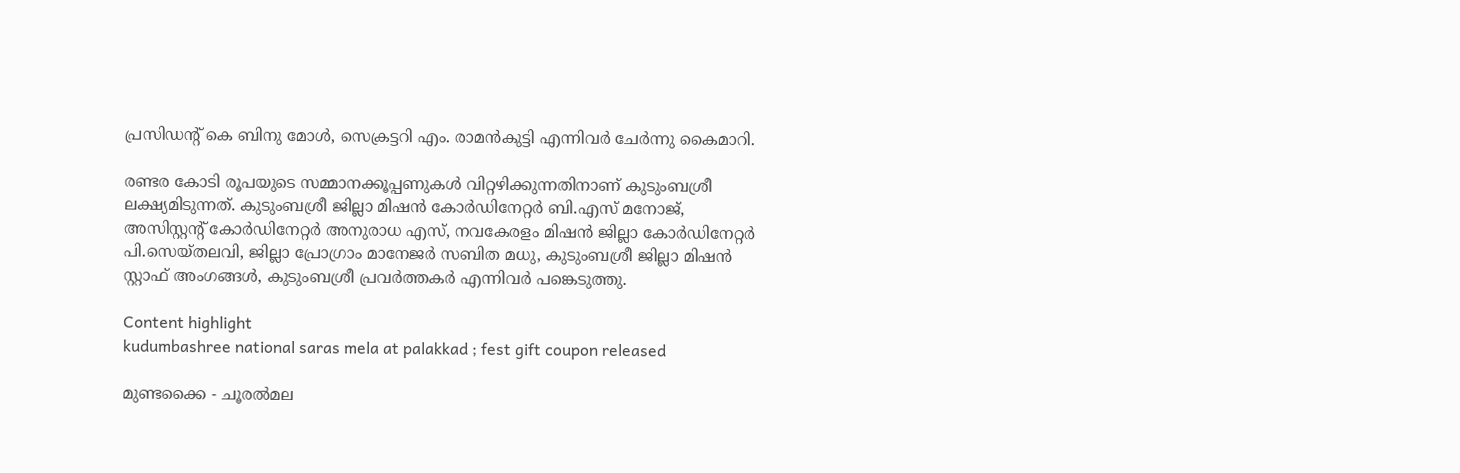പ്രസിഡന്റ് കെ ബിനു മോൾ, സെക്രട്ടറി എം. രാമൻകുട്ടി എന്നിവർ ചേർന്നു കൈമാറി.

രണ്ടര കോടി രൂപയുടെ സമ്മാനക്കൂപ്പണുകൾ വിറ്റഴിക്കുന്നതിനാണ് കുടുംബശ്രീ ലക്ഷ്യമിടുന്നത്. കുടുംബശ്രീ ജില്ലാ മിഷൻ കോർഡിനേറ്റർ ബി.എസ് മനോജ്, അസിസ്റ്റന്റ് കോർഡിനേറ്റർ അനുരാധ എസ്, നവകേരളം മിഷൻ ജില്ലാ കോർഡിനേറ്റർ പി.സെയ്തലവി, ജില്ലാ പ്രോഗ്രാം മാനേജർ സബിത മധു, കുടുംബശ്രീ ജില്ലാ മിഷൻ സ്റ്റാഫ് അംഗങ്ങൾ, കുടുംബശ്രീ പ്രവർത്തകർ എന്നിവർ പങ്കെടുത്തു.

Content highlight
kudumbashree national saras mela at palakkad ; fest gift coupon released

മുണ്ടക്കൈ - ചൂരൽമല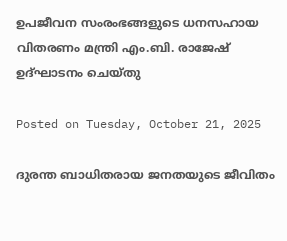ഉപജീവന സംരംഭങ്ങളുടെ ധനസഹായ വിതരണം മന്ത്രി എം.ബി. രാജേഷ് ഉദ്ഘാടനം ചെയ്തു

Posted on Tuesday, October 21, 2025

ദുരന്ത ബാധിതരായ ജനതയുടെ ജീവിതം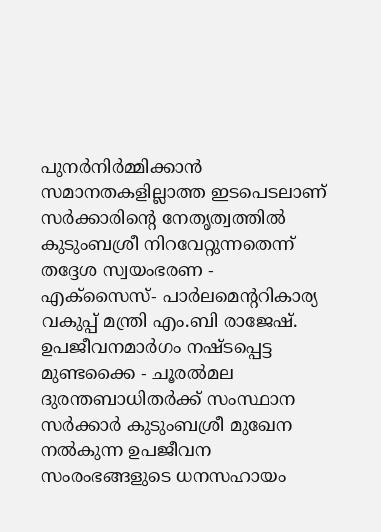പുനർനിർമ്മിക്കാൻ സമാനതകളില്ലാത്ത ഇടപെടലാണ് സർക്കാരിന്റെ നേതൃത്വത്തിൽ കുടുംബശ്രീ നിറവേറ്റുന്നതെന്ന് തദ്ദേശ സ്വയംഭരണ - എക്സൈസ്- പാർലമെന്ററികാര്യ വകുപ്പ് മന്ത്രി എം.ബി രാജേഷ്. ഉപജീവനമാർഗം നഷ്ടപ്പെട്ട മുണ്ടക്കൈ - ചൂരൽമല ദുരന്തബാധിതർക്ക് സംസ്ഥാന സർക്കാർ കുടുംബശ്രീ മുഖേന  നൽകുന്ന ഉപജീവന സംരംഭങ്ങളുടെ ധനസഹായം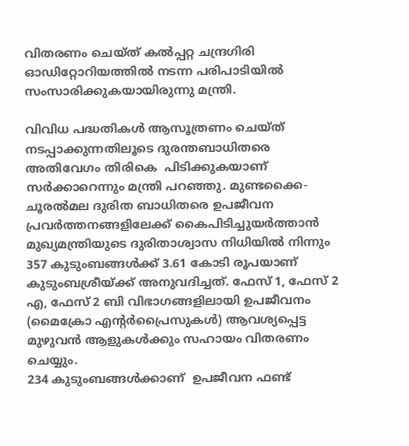വിതരണം ചെയ്ത് കൽപ്പറ്റ ചന്ദ്രഗിരി ഓഡിറ്റോറിയത്തിൽ നടന്ന പരിപാടിയിൽ  സംസാരിക്കുകയായിരുന്നു മന്ത്രി.

വിവിധ പദ്ധതികൾ ആസൂത്രണം ചെയ്ത് നടപ്പാക്കുന്നതിലൂടെ ദുരന്തബാധിതരെ  അതിവേഗം തിരികെ  പിടിക്കുകയാണ് സർക്കാറെന്നും മന്ത്രി പറഞ്ഞു. മുണ്ടക്കൈ- ചൂരൽമല ദുരിത ബാധിതരെ ഉപജീവന പ്രവർത്തനങ്ങളിലേക്ക് കൈപിടിച്ചുയർത്താൻ മുഖ്യമന്ത്രിയുടെ ദുരിതാശ്വാസ നിധിയിൽ നിന്നും 357 കുടുംബങ്ങൾക്ക് 3.61 കോടി രൂപയാണ് കുടുംബശ്രീയ്ക്ക് അനുവദിച്ചത്. ഫേസ്‌ 1, ഫേസ് 2 എ, ഫേസ് 2 ബി വിഭാഗങ്ങളിലായി ഉപജീവനം (മൈക്രോ എന്റർപ്രൈസുകൾ) ആവശ്യപ്പെട്ട മുഴുവൻ ആളുകൾക്കും സഹായം വിതരണം ചെയ്യും.
234 കുടുംബങ്ങൾക്കാണ്  ഉപജീവന ഫണ്ട്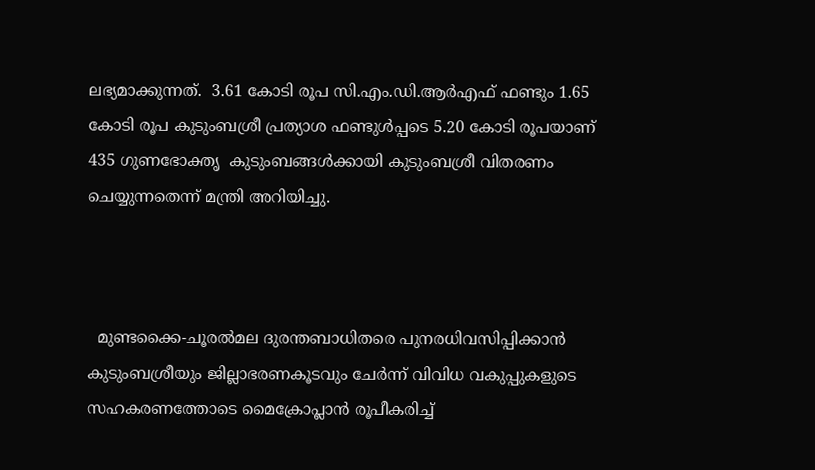ലഭ്യമാക്കുന്നത്.  3.61 കോടി രൂപ സി.എം.ഡി.ആർഎഫ് ഫണ്ടും 1.65 കോടി രൂപ കുടുംബശ്രീ പ്രത്യാശ ഫണ്ടുൾപ്പടെ 5.20 കോടി രൂപയാണ് 435 ഗുണഭോക്തൃ  കുടുംബങ്ങൾക്കായി കുടുംബശ്രീ വിതരണം ചെയ്യുന്നതെന്ന് മന്ത്രി അറിയിച്ചു.



  മുണ്ടക്കൈ-ചൂരൽമല ദുരന്തബാധിതരെ പുനരധിവസിപ്പിക്കാൻ കുടുംബശ്രീയും ജില്ലാഭരണകൂടവും ചേർന്ന് വിവിധ വകുപ്പുകളുടെ സഹകരണത്തോടെ മൈക്രോപ്ലാൻ രൂപീകരിച്ച്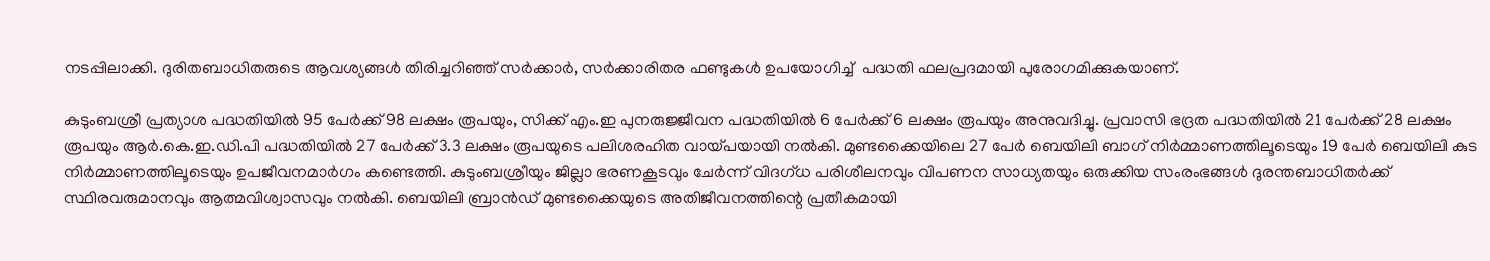നടപ്പിലാക്കി. ദുരിതബാധിതരുടെ ആവശ്യങ്ങൾ തിരിച്ചറിഞ്ഞ് സർക്കാർ, സർക്കാരിതര ഫണ്ടുകൾ ഉപയോഗിച്ച്  പദ്ധതി ഫലപ്രദമായി പുരോഗമിക്കുകയാണ്.

കുടുംബശ്രീ പ്രത്യാശ പദ്ധതിയിൽ 95 പേർക്ക് 98 ലക്ഷം രൂപയും, സിക്ക് എം.ഇ പുനരുജ്ജീവന പദ്ധതിയിൽ 6 പേർക്ക് 6 ലക്ഷം രൂപയും അനുവദിച്ചു. പ്രവാസി ഭദ്രത പദ്ധതിയിൽ 21 പേർക്ക് 28 ലക്ഷം രൂപയും ആർ.കെ.ഇ.ഡി.പി പദ്ധതിയിൽ 27 പേർക്ക് 3.3 ലക്ഷം രൂപയുടെ പലിശരഹിത വായ്പയായി നൽകി. മുണ്ടക്കൈയിലെ 27 പേർ ബെയിലി ബാഗ് നിർമ്മാണത്തിലൂടെയും 19 പേർ ബെയിലി കുട നിർമ്മാണത്തിലൂടെയും ഉപജീവനമാർഗം കണ്ടെത്തി. കുടുംബശ്രീയും ജില്ലാ ഭരണകൂടവും ചേർന്ന് വിദഗ്‌ധ പരിശീലനവും വിപണന സാധ്യതയും ഒരുക്കിയ സംരംഭങ്ങൾ ദുരന്തബാധിതർക്ക് സ്ഥിരവരുമാനവും ആത്മവിശ്വാസവും നൽകി. ബെയിലി ബ്രാൻഡ് മുണ്ടക്കൈയുടെ അതിജീവനത്തിന്റെ പ്രതീകമായി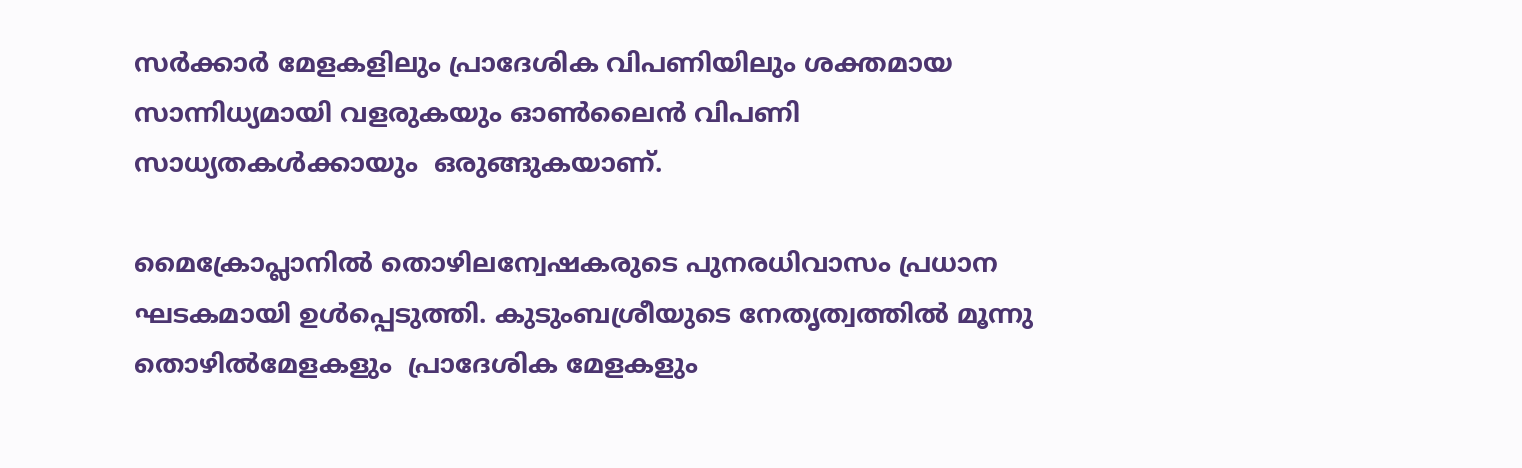സർക്കാർ മേളകളിലും പ്രാദേശിക വിപണിയിലും ശക്തമായ സാന്നിധ്യമായി വളരുകയും ഓൺലൈൻ വിപണി സാധ്യതകൾക്കായും  ഒരുങ്ങുകയാണ്.

മൈക്രോപ്ലാനിൽ തൊഴിലന്വേഷകരുടെ പുനരധിവാസം പ്രധാന ഘടകമായി ഉൾപ്പെടുത്തി. കുടുംബശ്രീയുടെ നേതൃത്വത്തിൽ മൂന്നു  തൊഴിൽമേളകളും  പ്രാദേശിക മേളകളും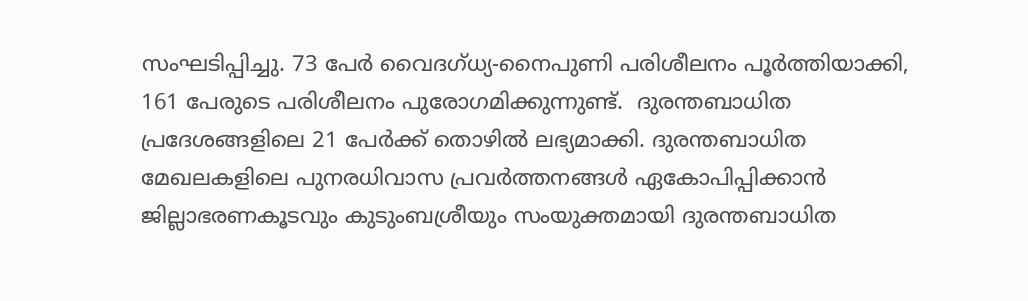സംഘടിപ്പിച്ചു. 73 പേർ വൈദഗ്ധ്യ-നൈപുണി പരിശീലനം പൂർത്തിയാക്കി, 161 പേരുടെ പരിശീലനം പുരോഗമിക്കുന്നുണ്ട്.  ദുരന്തബാധിത പ്രദേശങ്ങളിലെ 21 പേർക്ക് തൊഴിൽ ലഭ്യമാക്കി. ദുരന്തബാധിത മേഖലകളിലെ പുനരധിവാസ പ്രവർത്തനങ്ങൾ ഏകോപിപ്പിക്കാൻ ജില്ലാഭരണകൂടവും കുടുംബശ്രീയും സംയുക്തമായി ദുരന്തബാധിത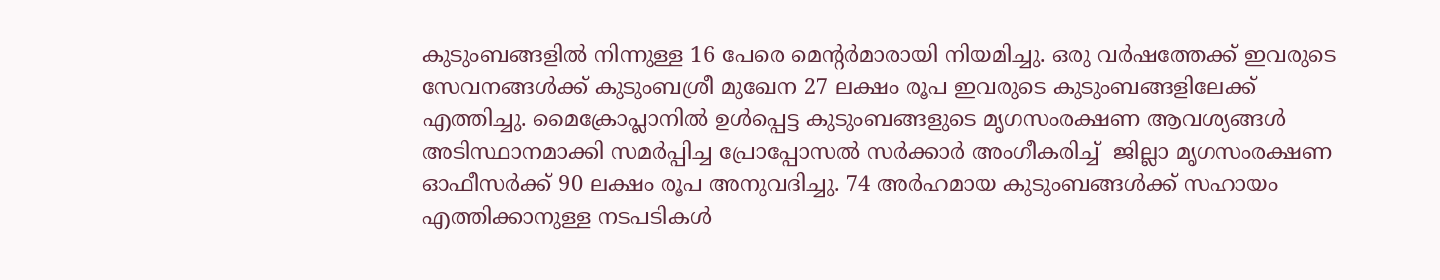കുടുംബങ്ങളിൽ നിന്നുള്ള 16 പേരെ മെന്റർമാരായി നിയമിച്ചു. ഒരു വർഷത്തേക്ക് ഇവരുടെ സേവനങ്ങൾക്ക് കുടുംബശ്രീ മുഖേന 27 ലക്ഷം രൂപ ഇവരുടെ കുടുംബങ്ങളിലേക്ക് എത്തിച്ചു. മൈക്രോപ്ലാനിൽ ഉൾപ്പെട്ട കുടുംബങ്ങളുടെ മൃഗസംരക്ഷണ ആവശ്യങ്ങൾ അടിസ്ഥാനമാക്കി സമർപ്പിച്ച പ്രോപ്പോസൽ സർക്കാർ അംഗീകരിച്ച്  ജില്ലാ മൃഗസംരക്ഷണ ഓഫീസർക്ക് 90 ലക്ഷം രൂപ അനുവദിച്ചു. 74 അർഹമായ കുടുംബങ്ങൾക്ക് സഹായം എത്തിക്കാനുള്ള നടപടികൾ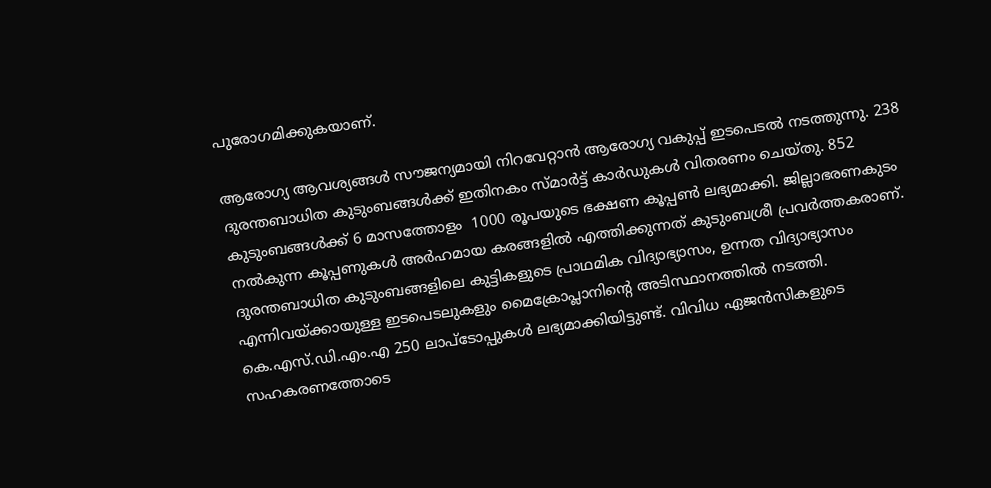പുരോഗമിക്കുകയാണ്.

ആരോഗ്യ ആവശ്യങ്ങൾ സൗജന്യമായി നിറവേറ്റാൻ ആരോഗ്യ വകുപ്പ് ഇടപെടൽ നടത്തുന്നു. 238 ദുരന്തബാധിത കുടുംബങ്ങൾക്ക് ഇതിനകം സ്മാർട്ട് കാർഡുകൾ വിതരണം ചെയ്തു. 852 കുടുംബങ്ങൾക്ക് 6 മാസത്തോളം  1000 രൂപയുടെ ഭക്ഷണ കൂപ്പൺ ലഭ്യമാക്കി. ജില്ലാഭരണകുടം നൽകുന്ന കൂപ്പണുകൾ അർഹമായ കരങ്ങളിൽ എത്തിക്കുന്നത് കുടുംബശ്രീ പ്രവർത്തകരാണ്. ദുരന്തബാധിത കുടുംബങ്ങളിലെ കുട്ടികളുടെ പ്രാഥമിക വിദ്യാഭ്യാസം, ഉന്നത വിദ്യാഭ്യാസം എന്നിവയ്ക്കായുള്ള ഇടപെടലുകളും മൈക്രോപ്ലാനിൻ്റെ അടിസ്ഥാനത്തിൽ നടത്തി.
കെ.എസ്.ഡി.എം.എ 250 ലാപ്ടോപ്പുകൾ ലഭ്യമാക്കിയിട്ടുണ്ട്. വിവിധ ഏജൻസികളുടെ സഹകരണത്തോടെ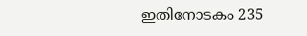ഇതിനോടകം 235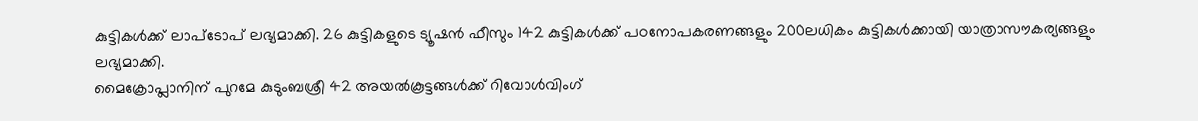കുട്ടികൾക്ക് ലാപ്ടോപ് ലഭ്യമാക്കി. 26 കുട്ടികളുടെ ട്യൂഷൻ ഫീസും 142 കുട്ടികൾക്ക് പഠനോപകരണങ്ങളും 200ലധികം കുട്ടികൾക്കായി യാത്രാസൗകര്യങ്ങളും ലഭ്യമാക്കി.
മൈക്രോപ്ലാനിന് പുറമേ കുടുംബശ്രീ 42 അയൽകൂട്ടങ്ങൾക്ക് റിവോൾവിംഗ്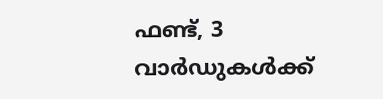ഫണ്ട്, 3 വാർഡുകൾക്ക്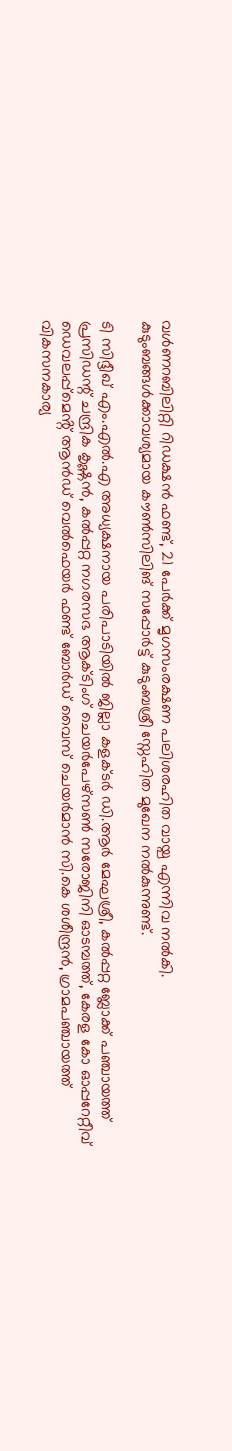വൾണറബിലിറ്റി റിഡക്ഷൻ ഫണ്ട്, 21 പേർക്ക് മൃഗസംരക്ഷണ പലിശരഹിത വായ്പ എന്നിവ നൽകി.
കുടുംബങ്ങൾക്കാവശ്യമായ കൗൺസിലിങ് സപ്പോർട്ട് കുടുംബശ്രീ സ്നേഹിത മുഖേന നൽകുന്നുണ്ട്.

ടി സിദ്ദീഖ് എം.എൽ.എ അധ്യക്ഷനായ പരിപാടിയിൽ ജില്ലാ കളക്ടർ ഡി.ആർ മേഘശ്രീ, കൽപ്പറ്റ ബ്ലോക്ക് പഞ്ചായത്ത് പ്രസിഡന്റ് ചന്ദ്രിക കൃഷ്ണൻ, കൽപ്പറ്റ നഗരസഭ ആക്ടിംഗ് ചെയർപേഴ്സൺ സരോജിനി ഓടമ്പത്ത്, കേരള കോ ഓപ്പറേറ്റീവ് ഡെവലപ്പ്മെൻ്റ് ആൻഡ് വെൽഫെയർ ഫണ്ട് ബോർഡ് വൈസ് ചെയർമാൻ സി.കെ ശശീന്ദ്രൻ, ഗ്രാമപഞ്ചായത്ത് വികസനകാര്യ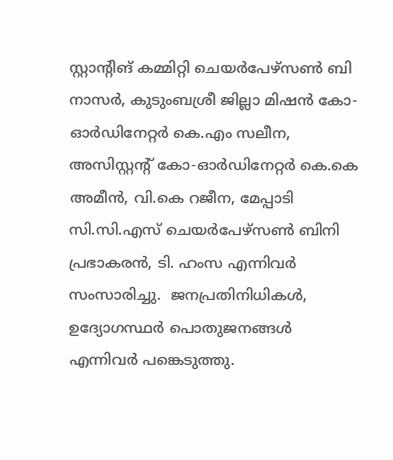സ്റ്റാൻ്റിങ് കമ്മിറ്റി ചെയർപേഴ്സൺ ബി നാസർ, കുടുംബശ്രീ ജില്ലാ മിഷൻ കോ- ഓർഡിനേറ്റർ കെ.എം സലീന, അസിസ്റ്റന്റ് കോ-ഓർഡിനേറ്റർ കെ.കെ അമീൻ, വി.കെ റജീന, മേപ്പാടി സി.സി.എസ് ചെയർപേഴ്സൺ ബിനി പ്രഭാകരൻ, ടി. ഹംസ എന്നിവർ സംസാരിച്ചു.  ജനപ്രതിനിധികൾ, ഉദ്യോഗസ്ഥർ പൊതുജനങ്ങൾ എന്നിവർ പങ്കെടുത്തു.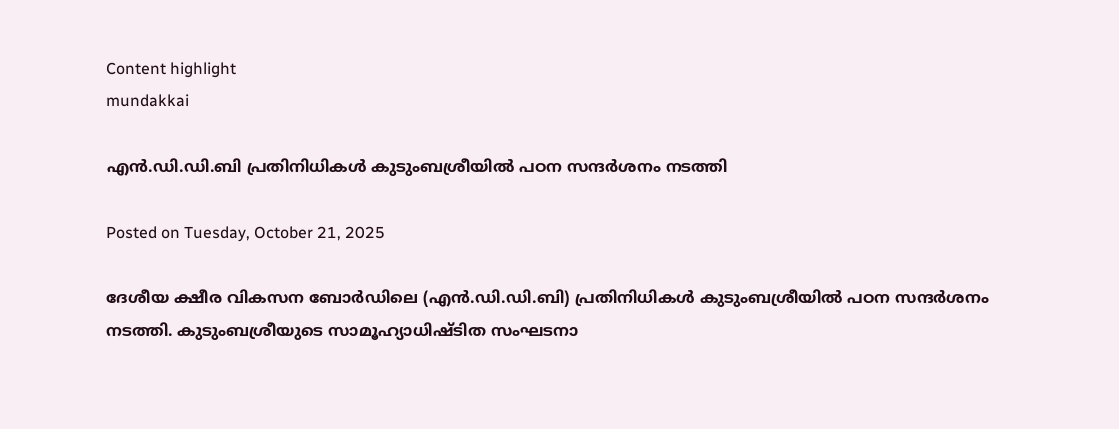Content highlight
mundakkai

എൻ.ഡി.ഡി.ബി പ്രതിനിധികള്‍ കുടുംബശ്രീയിൽ പഠന സന്ദർശനം നടത്തി

Posted on Tuesday, October 21, 2025

ദേശീയ ക്ഷീര വികസന ബോർഡിലെ (എൻ.ഡി.ഡി.ബി) പ്രതിനിധികള്‍ കുടുംബശ്രീയിൽ പഠന സന്ദർശനം നടത്തി. കുടുംബശ്രീയുടെ സാമൂഹ്യാധിഷ്ടിത സംഘടനാ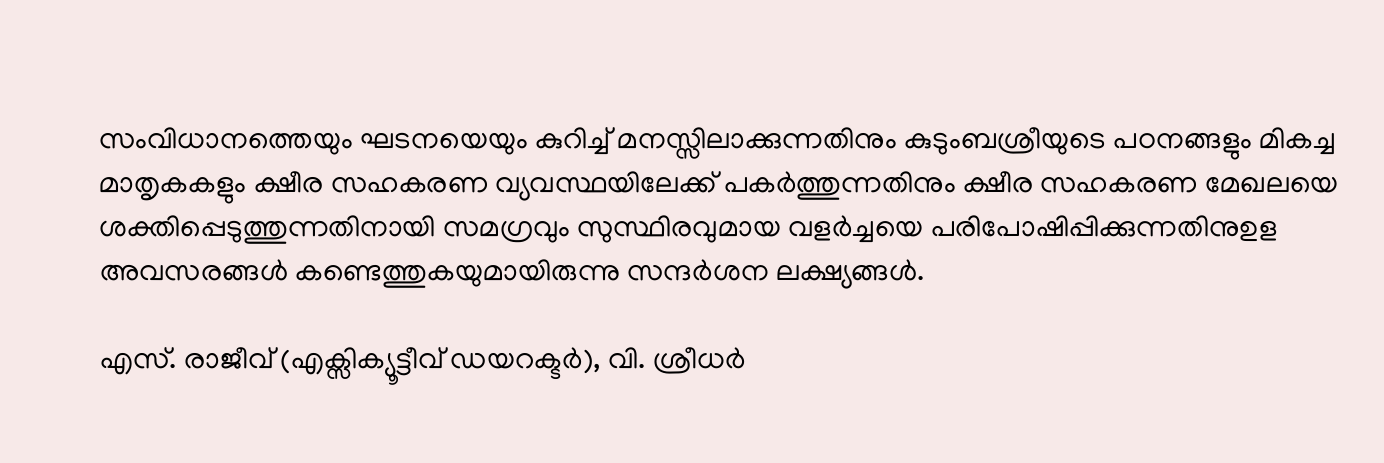സംവിധാനത്തെയും ഘടനയെയും കുറിച്ച് മനസ്സിലാക്കുന്നതിനും കുടുംബശ്രീയുടെ പഠനങ്ങളും മികച്ച മാതൃകകളും ക്ഷീര സഹകരണ വ്യവസ്ഥയിലേക്ക് പകർത്തുന്നതിനും ക്ഷീര സഹകരണ മേഖലയെ ശക്തിപ്പെടുത്തുന്നതിനായി സമഗ്രവും സുസ്ഥിരവുമായ വളർച്ചയെ പരിപോഷിപ്പിക്കുന്നതിനുഉള അവസരങ്ങൾ കണ്ടെത്തുകയുമായിരുന്നു സന്ദർശന ലക്ഷ്യങ്ങൾ.

എസ്. രാജീവ് (എക്സിക്യൂട്ടീവ് ഡയറക്ടർ), വി. ശ്രീധർ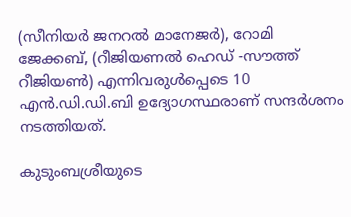(സീനിയർ ജനറൽ മാനേജർ), റോമി ജേക്കബ്, (റീജിയണൽ ഹെഡ് -സൗത്ത് റീജിയൺ) എന്നിവരുൾപ്പെടെ 10 എൻ.ഡി.ഡി.ബി ഉദ്യോഗസ്ഥരാണ് സന്ദർശനം നടത്തിയത്.

കുടുംബശ്രീയുടെ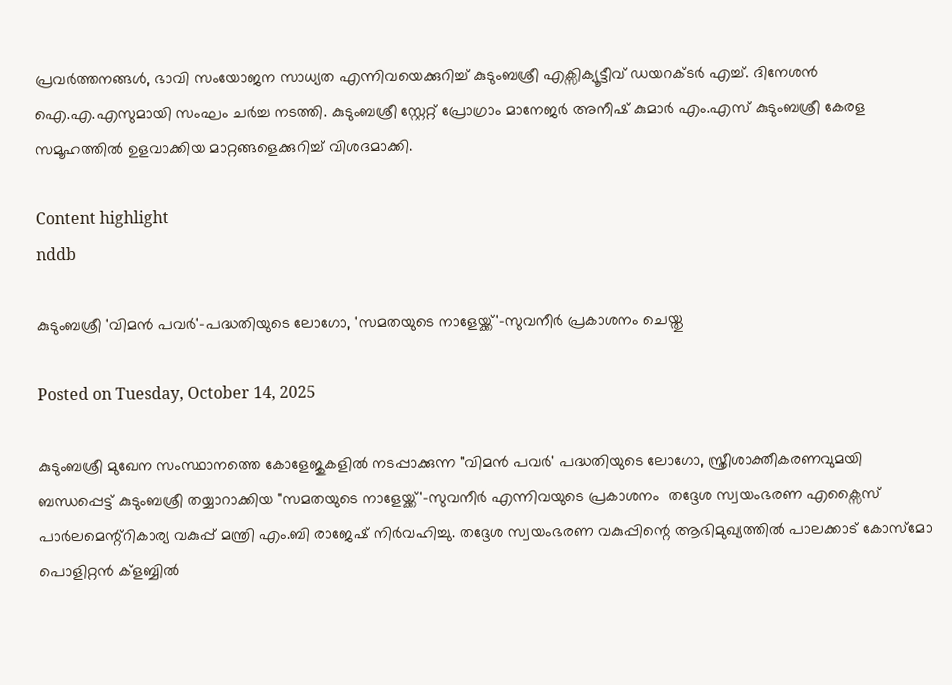പ്രവർത്തനങ്ങൾ, ഭാവി സംയോജന സാധ്യത എന്നിവയെക്കുറിച്ച് കുടുംബശ്രീ എക്സിക്യൂട്ടീവ് ഡയറക്ടർ എച്ച്. ദിനേശൻ ഐ.എ.എസുമായി സംഘം ചർച്ച നടത്തി. കുടുംബശ്രീ സ്റ്റേറ്റ് പ്രോഗ്രാം മാനേജർ അനീഷ് കുമാർ എം.എസ് കുടുംബശ്രീ കേരള സമൂഹത്തിൽ ഉളവാക്കിയ മാറ്റങ്ങളെക്കുറിച്ച് വിശദമാക്കി.

Content highlight
nddb

കുടുംബശ്രീ 'വിമൻ പവർ'-പദ്ധതിയുടെ ലോഗോ, 'സമതയുടെ നാളേയ്ക്ക്'-സുവനീർ പ്രകാശനം ചെയ്തു

Posted on Tuesday, October 14, 2025

കുടുംബശ്രീ മുഖേന സംസ്ഥാനത്തെ കോളേജുകളിൽ നടപ്പാക്കുന്ന "വിമൻ പവർ' പദ്ധതിയുടെ ലോഗോ, സ്ത്രീശാക്തീകരണവുമയി ബന്ധപ്പെട്ട് കുടുംബശ്രീ തയ്യാറാക്കിയ "സമതയുടെ നാളേയ്ക്ക്'-സുവനീർ എന്നിവയുടെ പ്രകാശനം  തദ്ദേശ സ്വയംഭരണ എക്സൈസ് പാർലമെന്റ്റികാര്യ വകുപ്പ് മന്ത്രി എം.ബി രാജേഷ് നിർവഹിച്ചു. തദ്ദേശ സ്വയംഭരണ വകുപ്പിന്റെ ആഭിമുഖ്യത്തിൽ പാലക്കാട് കോസ്മോ പൊളിറ്റൻ ക്ളബ്ബിൽ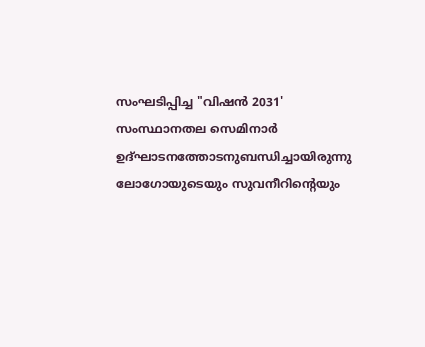സംഘടിപ്പിച്ച "വിഷൻ 2031' സംസ്ഥാനതല സെമിനാർ ഉദ്ഘാടനത്തോടനുബന്ധിച്ചായിരുന്നു ലോഗോയുടെയും സുവനീറിന്റെയും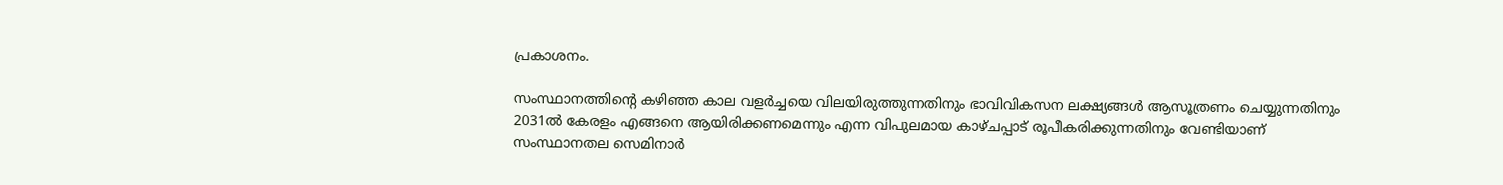പ്രകാശനം.

സംസ്ഥാനത്തിന്റെ കഴിഞ്ഞ കാല വളർച്ചയെ വിലയിരുത്തുന്നതിനും ഭാവിവികസന ലക്ഷ്യങ്ങൾ ആസൂത്രണം ചെയ്യുന്നതിനും 2031ൽ കേരളം എങ്ങനെ ആയിരിക്കണമെന്നും എന്ന വിപുലമായ കാഴ്ചപ്പാട് രൂപീകരിക്കുന്നതിനും വേണ്ടിയാണ് സംസ്ഥാനതല സെമിനാർ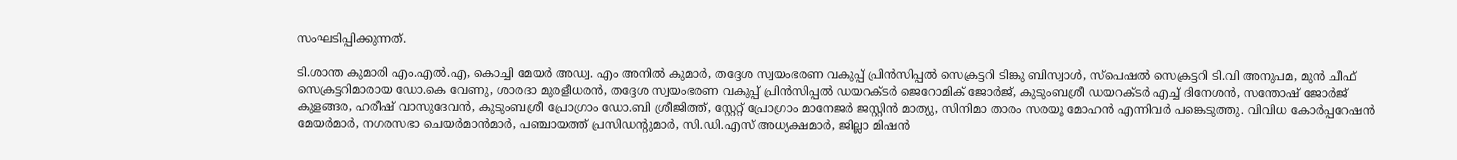സംഘടിപ്പിക്കുന്നത്.

ടി.ശാന്ത കുമാരി എം.എൽ.എ, കൊച്ചി മേയർ അഡ്വ. എം അനിൽ കുമാർ, തദ്ദേശ സ്വയംഭരണ വകുപ്പ് പ്രിൻസിപ്പൽ സെക്രട്ടറി ടിങ്കു ബിസ്വാൾ, സ്പെഷൽ സെക്രട്ടറി ടി.വി അനുപമ, മുൻ ചീഫ് സെക്രട്ടറിമാരായ ഡോ.കെ വേണു, ശാരദാ മുരളീധരൻ, തദ്ദേശ സ്വയംഭരണ വകുപ്പ് പ്രിൻസിപ്പൽ ഡയറക്ടർ ജെറോമിക് ജോർജ്, കുടുംബശ്രീ ഡയറക്ടർ എച്ച് ദിനേശൻ, സന്തോഷ് ജോർജ് കുളങ്ങര, ഹരീഷ് വാസുദേവൻ, കുടുംബശ്രീ പ്രോഗ്രാം ഡോ.ബി ശ്രീജിത്ത്, സ്റ്റേറ്റ് പ്രോഗ്രാം മാനേജർ ജസ്റ്റിൻ മാത്യു, സിനിമാ താരം സരയൂ മോഹൻ എന്നിവർ പങ്കെടുത്തു. വിവിധ കോർപ്പറേഷൻ മേയർമാർ, നഗരസഭാ ചെയർമാൻമാർ, പഞ്ചായത്ത് പ്രസിഡന്റുമാർ, സി.ഡി.എസ് അധ്യക്ഷമാർ, ജില്ലാ മിഷൻ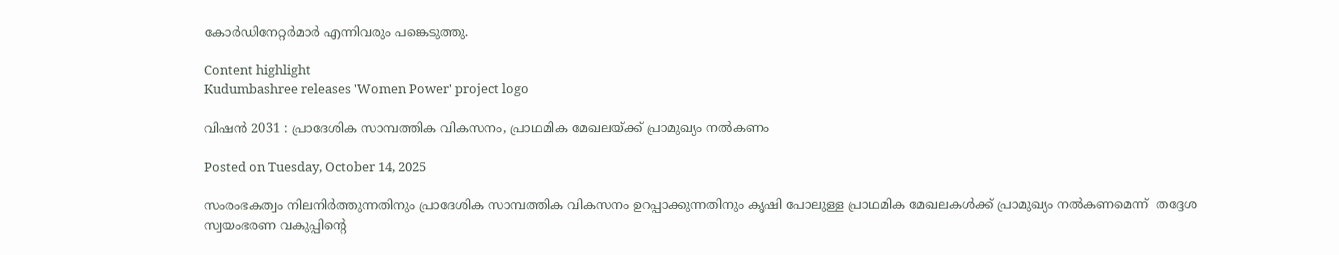കോർഡിനേറ്റർമാർ എന്നിവരും പങ്കെടുത്തു.

Content highlight
Kudumbashree releases 'Women Power' project logo

വിഷൻ 2031 : പ്രാദേശിക സാമ്പത്തിക വികസനം, പ്രാഥമിക മേഖലയ്ക്ക് പ്രാമുഖ്യം നൽകണം

Posted on Tuesday, October 14, 2025

സംരംഭകത്വം നിലനിർത്തുന്നതിനും പ്രാദേശിക സാമ്പത്തിക വികസനം ഉറപ്പാക്കുന്നതിനും കൃഷി പോലുള്ള പ്രാഥമിക മേഖലകൾക്ക് പ്രാമുഖ്യം നൽകണമെന്ന്  തദ്ദേശ സ്വയംഭരണ വകുപ്പിന്റെ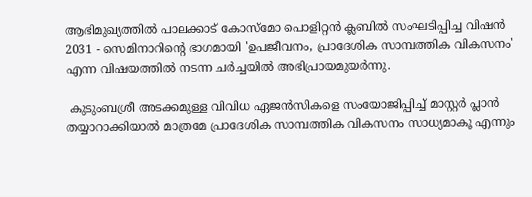ആഭിമുഖ്യത്തിൽ പാലക്കാട് കോസ്മോ പൊളിറ്റൻ ക്ലബിൽ സംഘടിപ്പിച്ച വിഷൻ 2031 - സെമിനാറിന്റെ ഭാഗമായി 'ഉപജീവനം, പ്രാദേശിക സാമ്പത്തിക വികസനം' എന്ന വിഷയത്തിൽ നടന്ന ചർച്ചയിൽ അഭിപ്രായമുയർന്നു.

 കുടുംബശ്രീ അടക്കമുള്ള വിവിധ ഏജൻസികളെ സംയോജിപ്പിച്ച് മാസ്റ്റർ പ്ലാൻ തയ്യാറാക്കിയാൽ മാത്രമേ പ്രാദേശിക സാമ്പത്തിക വികസനം സാധ്യമാകൂ എന്നും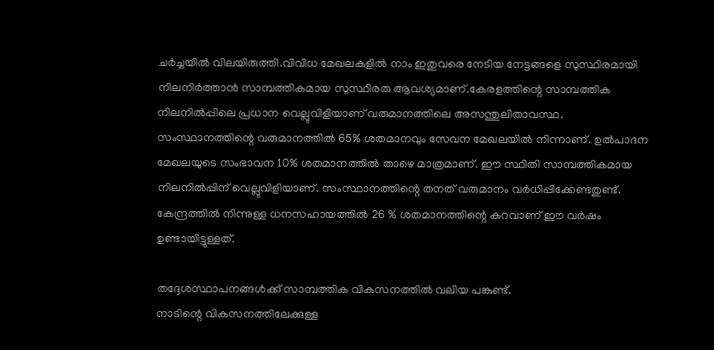ചർച്ചയിൽ വിലയിരുത്തി.വിവിധ മേഖലകളിൽ നാം ഇതുവരെ നേടിയ നേട്ടങ്ങളെ സുസ്ഥിരമായി നിലനിർത്താൻ സാമ്പത്തികമായ സുസ്ഥിരത ആവശ്യമാണ്.കേരളത്തിന്റെ സാമ്പത്തിക നിലനിൽപ്പിലെ പ്രധാന വെല്ലുവിളിയാണ് വരുമാനത്തിലെ അസന്തുലിതാവസ്ഥ. സംസ്ഥാനത്തിന്റെ വരുമാനത്തിൽ 65% ശതമാനവും സേവന മേഖലയിൽ നിന്നാണ്. ഉൽപാദന മേഖലയുടെ സംഭാവന 10% ശതമാനത്തിൽ താഴെ മാത്രമാണ്. ഈ സ്ഥിതി സാമ്പത്തികമായ നിലനിൽപ്പിന് വെല്ലുവിളിയാണ്. സംസ്ഥാനത്തിന്റെ തനത് വരുമാനം വർധിപ്പിക്കേണ്ടതുണ്ട്. കേന്ദ്രത്തിൽ നിന്നുള്ള ധനസഹായത്തിൽ 26 % ശതമാനത്തിന്റെ കുറവാണ് ഈ വർഷം ഉണ്ടായിട്ടുള്ളത്.

തദ്ദേശസ്ഥാപനങ്ങൾക്ക് സാമ്പത്തിക വികസനത്തിൽ വലിയ പങ്കുണ്ട്.
നാടിന്റെ വികസനത്തിലേക്കുള്ള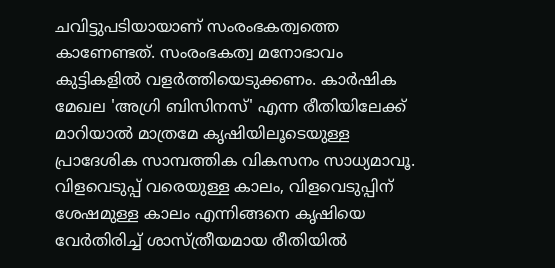ചവിട്ടുപടിയായാണ് സംരംഭകത്വത്തെ കാണേണ്ടത്. സംരംഭകത്വ മനോഭാവം കുട്ടികളിൽ വളർത്തിയെടുക്കണം. കാർഷിക മേഖല 'അഗ്രി ബിസിനസ്' എന്ന രീതിയിലേക്ക് മാറിയാൽ മാത്രമേ കൃഷിയിലൂടെയുള്ള പ്രാദേശിക സാമ്പത്തിക വികസനം സാധ്യമാവൂ. വിളവെടുപ്പ് വരെയുള്ള കാലം, വിളവെടുപ്പിന് ശേഷമുള്ള കാലം എന്നിങ്ങനെ കൃഷിയെ വേർതിരിച്ച് ശാസ്ത്രീയമായ രീതിയിൽ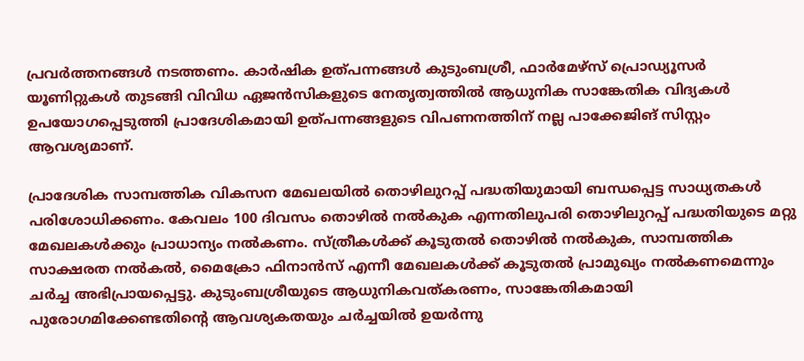പ്രവർത്തനങ്ങൾ നടത്തണം. കാർഷിക ഉത്പന്നങ്ങൾ കുടുംബശ്രീ, ഫാർമേഴ്സ് പ്രൊഡ്യൂസർ യൂണിറ്റുകൾ തുടങ്ങി വിവിധ ഏജൻസികളുടെ നേതൃത്വത്തിൽ ആധുനിക സാങ്കേതിക വിദ്യകൾ ഉപയോഗപ്പെടുത്തി പ്രാദേശികമായി ഉത്പന്നങ്ങളുടെ വിപണനത്തിന് നല്ല പാക്കേജിങ് സിസ്റ്റം ആവശ്യമാണ്.

പ്രാദേശിക സാമ്പത്തിക വികസന മേഖലയിൽ തൊഴിലുറപ്പ് പദ്ധതിയുമായി ബന്ധപ്പെട്ട സാധ്യതകൾ പരിശോധിക്കണം. കേവലം 100 ദിവസം തൊഴിൽ നൽകുക എന്നതിലുപരി തൊഴിലുറപ്പ് പദ്ധതിയുടെ മറ്റു മേഖലകൾക്കും പ്രാധാന്യം നൽകണം. സ്ത്രീകൾക്ക് കൂടുതൽ തൊഴിൽ നൽകുക, സാമ്പത്തിക സാക്ഷരത നൽകൽ, മൈക്രോ ഫിനാൻസ് എന്നീ മേഖലകൾക്ക് കൂടുതൽ പ്രാമുഖ്യം നൽകണമെന്നും ചർച്ച അഭിപ്രായപ്പെട്ടു. കുടുംബശ്രീയുടെ ആധുനികവത്കരണം, സാങ്കേതികമായി പുരോഗമിക്കേണ്ടതിന്റെ ആവശ്യകതയും ചർച്ചയിൽ ഉയർന്നു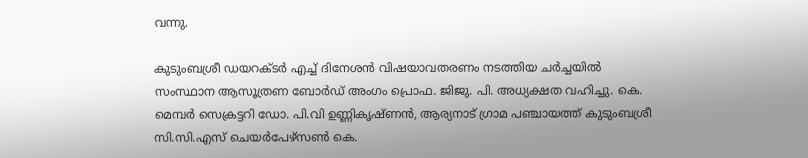വന്നു.

കുടുംബശ്രീ ഡയറക്ടർ എച്ച് ദിനേശൻ വിഷയാവതരണം നടത്തിയ ചർച്ചയിൽ സംസ്ഥാന ആസൂത്രണ ബോർഡ് അംഗം പ്രൊഫ. ജിജു. പി. അധ്യക്ഷത വഹിച്ചു. കെ. മെമ്പർ സെക്രട്ടറി ഡോ. പി.വി ഉണ്ണികൃഷ്ണൻ, ആര്യനാട് ഗ്രാമ പഞ്ചായത്ത് കുടുംബശ്രീ സി.സി.എസ് ചെയർപേഴ്സൺ കെ.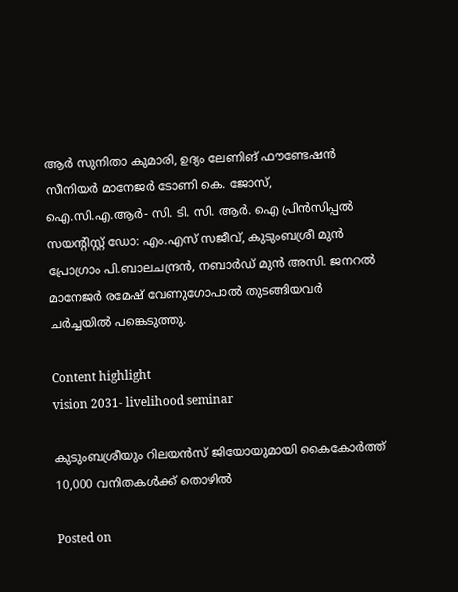ആർ സുനിതാ കുമാരി, ഉദ്യം ലേണിങ് ഫൗണ്ടേഷൻ സീനിയർ മാനേജർ ടോണി കെ. ജോസ്, ഐ.സി.എ.ആർ- സി. ടി. സി. ആർ. ഐ പ്രിൻസിപ്പൽ സയന്റിസ്റ്റ് ഡോ: എം.എസ് സജീവ്, കുടുംബശ്രീ മുൻ പ്രോഗ്രാം പി.ബാലചന്ദ്രൻ, നബാർഡ് മുൻ അസി. ജനറൽ മാനേജർ രമേഷ് വേണുഗോപാൽ തുടങ്ങിയവർ ചർച്ചയിൽ പങ്കെടുത്തു.

Content highlight
vision 2031- livelihood seminar

കുടുംബശ്രീയും റിലയന്‍സ് ജിയോയുമായി കൈകോര്‍ത്ത് 10,000 വനിതകള്‍ക്ക് തൊഴില്‍

Posted on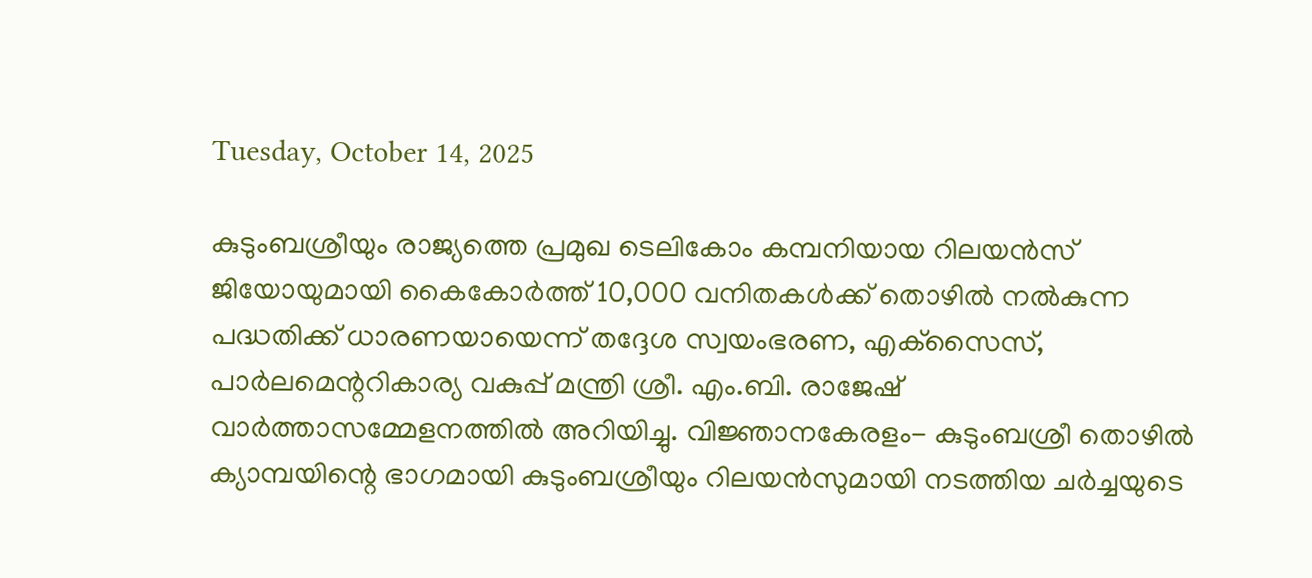Tuesday, October 14, 2025

കുടുംബശ്രീയും രാജ്യത്തെ പ്രമുഖ ടെലികോം കമ്പനിയായ റിലയന്‍സ് ജിയോയുമായി കൈകോര്‍ത്ത് 10,000 വനിതകള്‍ക്ക് തൊഴില്‍ നല്‍കുന്ന പദ്ധതിക്ക് ധാരണയായെന്ന് തദ്ദേശ സ്വയംഭരണ, എക്‌സൈസ്, പാര്‍ലമെന്ററികാര്യ വകുപ്പ് മന്ത്രി ശ്രീ. എം.ബി. രാജേഷ് വാർത്താസമ്മേളനത്തിൽ അറിയിച്ചു. വിജ്ഞാനകേരളം- കുടുംബശ്രീ തൊഴില്‍ ക്യാമ്പയിന്റെ ഭാഗമായി കുടുംബശ്രീയും റിലയന്‍സുമായി നടത്തിയ ചര്‍ച്ചയുടെ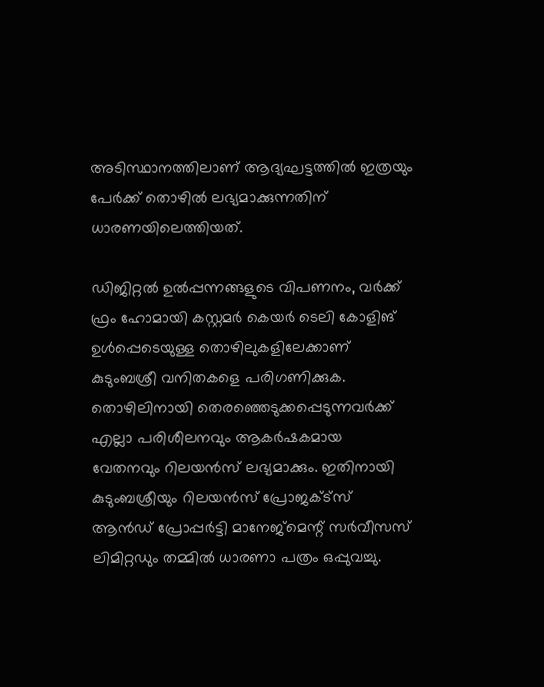അടിസ്ഥാനത്തിലാണ് ആദ്യഘട്ടത്തില്‍ ഇത്രയും പേര്‍ക്ക് തൊഴില്‍ ലഭ്യമാക്കുന്നതിന് ധാരണയിലെത്തിയത്.

ഡിജിറ്റല്‍ ഉല്‍പ്പന്നങ്ങളുടെ വിപണനം, വര്‍ക്ക് ഫ്രം ഹോമായി കസ്റ്റമര്‍ കെയര്‍ ടെലി കോളിങ് ഉള്‍പ്പെടെയുള്ള തൊഴിലുകളിലേക്കാണ് കുടുംബശ്രീ വനിതകളെ പരിഗണിക്കുക. തൊഴിലിനായി തെരഞ്ഞെടുക്കപ്പെടുന്നവര്‍ക്ക് എല്ലാ പരിശീലനവും ആകര്‍ഷകമായ വേതനവും റിലയൻസ് ലഭ്യമാക്കും. ഇതിനായി കുടുംബശ്രീയും റിലയന്‍സ് പ്രോജക്ട്‌സ് ആന്‍ഡ് പ്രോപ്പര്‍ട്ടി മാനേജ്‌മെന്റ് സര്‍വീസസ് ലിമിറ്റഡും തമ്മില്‍ ധാരണാ പത്രം ഒപ്പുവച്ചു.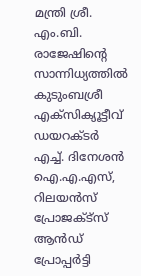മന്ത്രി ശ്രീ. എം.ബി. രാജേഷിന്റെ സാന്നിധ്യത്തില്‍ കുടുംബശ്രീ എക്‌സിക്യൂട്ടീവ് ഡയറക്ടര്‍ എച്ച്. ദിനേശന്‍ ഐ.എ.എസ്, റിലയന്‍സ് പ്രോജക്ട്‌സ് ആന്‍ഡ് പ്രോപ്പര്‍ട്ടി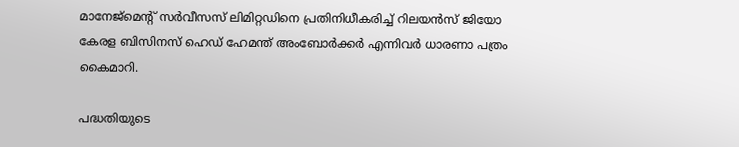മാനേജ്‌മെന്റ് സര്‍വീസസ് ലിമിറ്റഡിനെ പ്രതിനിധീകരിച്ച് റിലയന്‍സ് ജിയോ കേരള ബിസിനസ് ഹെഡ് ഹേമന്ത് അംബോര്‍ക്കര്‍ എന്നിവര്‍ ധാരണാ പത്രം കൈമാറി.

പദ്ധതിയുടെ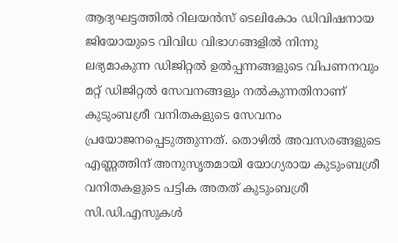ആദ്യഘട്ടത്തില്‍ റിലയന്‍സ് ടെലികോം ഡിവിഷനായ ജിയോയുടെ വിവിധ വിഭാഗങ്ങളില്‍ നിന്നു ലഭ്യമാകുന്ന ഡിജിറ്റൽ ഉൽപ്പന്നങ്ങളുടെ വിപണനവും മറ്റ് ഡിജിറ്റല്‍ സേവനങ്ങളും നല്‍കുന്നതിനാണ് കുടുംബശ്രീ വനിതകളുടെ സേവനം പ്രയോജനപ്പെടുത്തുന്നത്. തൊഴില്‍ അവസരങ്ങളുടെ എണ്ണത്തിന് അനുസൃതമായി യോഗ്യരായ കുടുംബശ്രീ വനിതകളുടെ പട്ടിക അതത് കുടുംബശ്രീ സി.ഡി.എസുകള്‍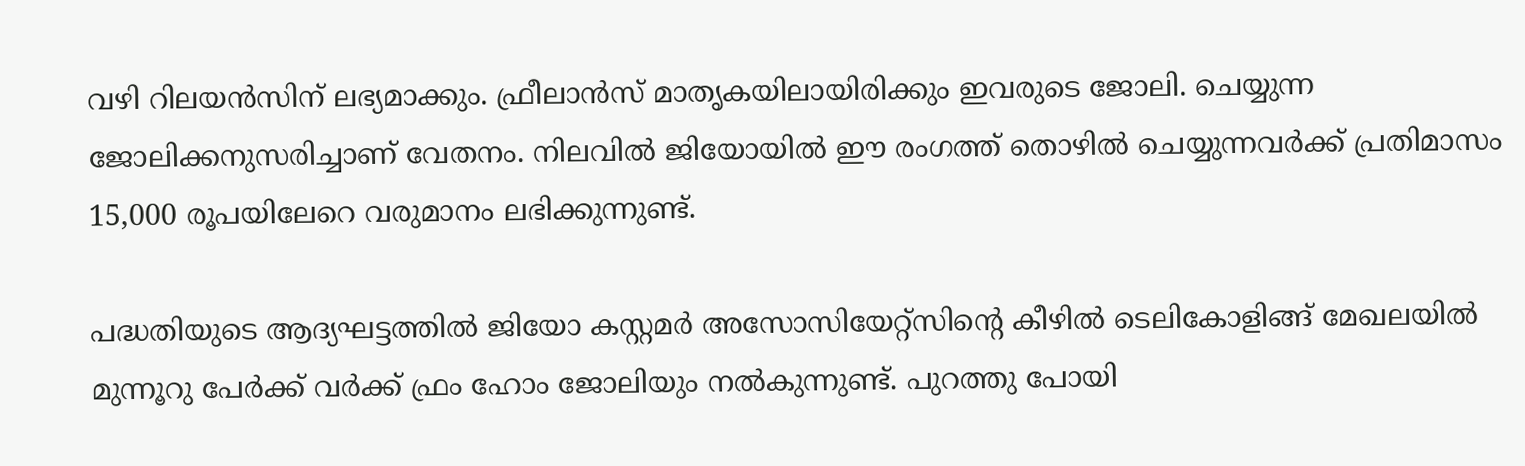വഴി റിലയന്‍സിന് ലഭ്യമാക്കും. ഫ്രീലാന്‍സ് മാതൃകയിലായിരിക്കും ഇവരുടെ ജോലി. ചെയ്യുന്ന ജോലിക്കനുസരിച്ചാണ് വേതനം. നിലവില്‍ ജിയോയില്‍ ഈ രംഗത്ത് തൊഴില്‍ ചെയ്യുന്നവര്‍ക്ക് പ്രതിമാസം 15,000 രൂപയിലേറെ വരുമാനം ലഭിക്കുന്നുണ്ട്.

പദ്ധതിയുടെ ആദ്യഘട്ടത്തില്‍ ജിയോ കസ്റ്റമര്‍ അസോസിയേറ്റ്‌സിന്റെ കീഴില്‍ ടെലികോളിങ്ങ് മേഖലയില്‍ മുന്നൂറു പേര്‍ക്ക് വര്‍ക്ക് ഫ്രം ഹോം ജോലിയും നല്‍കുന്നുണ്ട്. പുറത്തു പോയി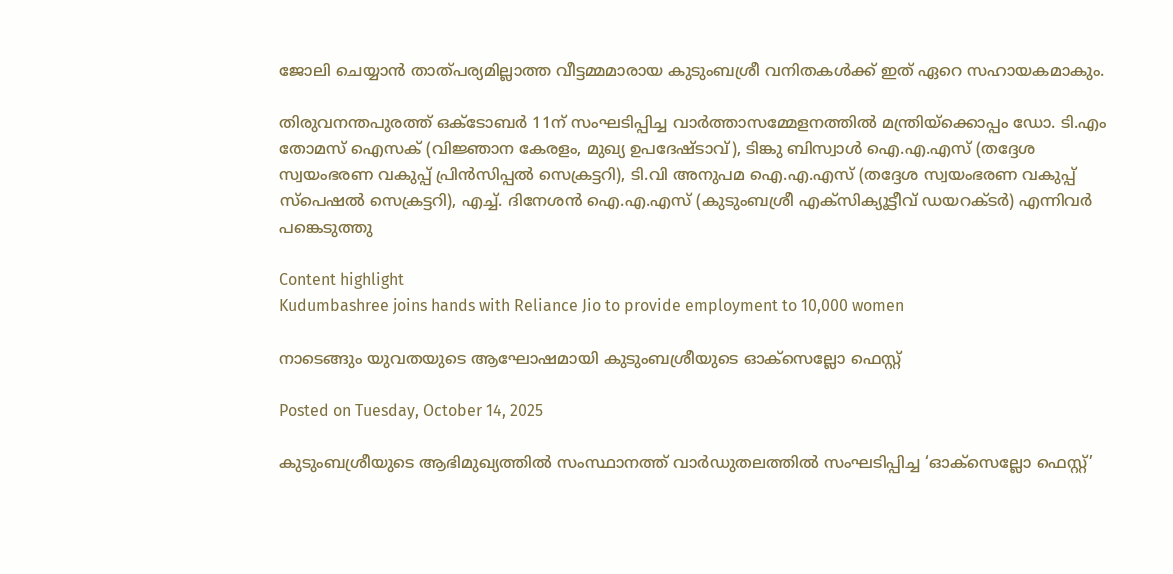ജോലി ചെയ്യാന്‍ താത്പര്യമില്ലാത്ത വീട്ടമ്മമാരായ കുടുംബശ്രീ വനിതകള്‍ക്ക് ഇത് ഏറെ സഹായകമാകും.

തിരുവനന്തപുരത്ത് ഒക്ടോബര്‍ 11ന്‌ സംഘടിപ്പിച്ച വാർത്താസമ്മേളനത്തിൽ മന്ത്രിയ്ക്കൊപ്പം ഡോ. ടി.എം തോമസ് ഐസക് (വിജ്ഞാന കേരളം, മുഖ്യ ഉപദേഷ്ടാവ്), ടിങ്കു ബിസ്വാൾ ഐ.എ.എസ് (തദ്ദേശ സ്വയംഭരണ വകുപ്പ് പ്രിൻസിപ്പൽ സെക്രട്ടറി), ടി.വി അനുപമ ഐ.എ.എസ് (തദ്ദേശ സ്വയംഭരണ വകുപ്പ് സ്പെഷൽ സെക്രട്ടറി), എച്ച്. ദിനേശൻ ഐ.എ.എസ് (കുടുംബശ്രീ എക്സിക്യൂട്ടീവ് ഡയറക്ടർ) എന്നിവർ പങ്കെടുത്തു

Content highlight
Kudumbashree joins hands with Reliance Jio to provide employment to 10,000 women

നാടെങ്ങും യുവതയുടെ ആഘോഷമായി കുടുംബശ്രീയുടെ ഓക്സെല്ലോ ഫെസ്റ്റ്

Posted on Tuesday, October 14, 2025

കുടുംബശ്രീയുടെ ആഭിമുഖ്യത്തിൽ സംസ്ഥാനത്ത് വാർഡുതലത്തിൽ സംഘടിപ്പിച്ച ‘ഓക്സെല്ലോ ഫെസ്റ്റ്’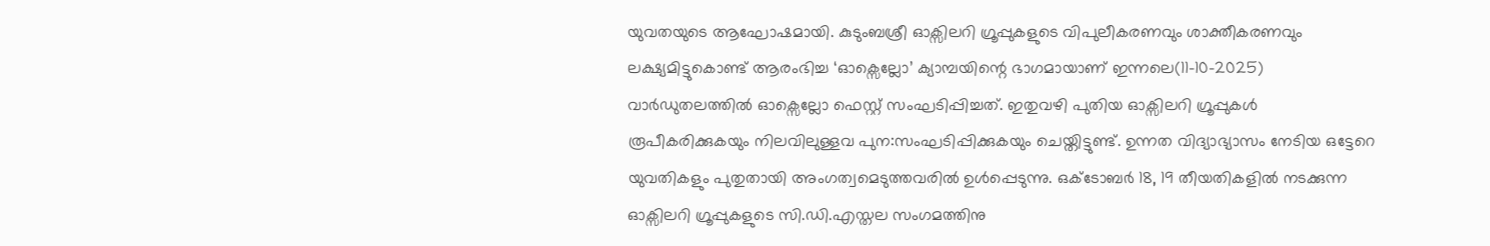യുവതയുടെ ആഘോഷമായി. കുടുംബശ്രീ ഓക്സിലറി ഗ്രൂപ്പുകളുടെ വിപുലീകരണവും ശാക്തീകരണവും ലക്ഷ്യമിട്ടുകൊണ്ട് ആരംഭിച്ച ‘ഓക്സെല്ലോ’ ക്യാമ്പയിന്റെ ഭാഗമായാണ് ഇന്നലെ(11-10-2025) വാർഡുതലത്തിൽ ഓക്സെല്ലോ ഫെസ്റ്റ് സംഘടിപ്പിച്ചത്. ഇതുവഴി പുതിയ ഓക്സിലറി ഗ്രൂപ്പുകൾ രൂപീകരിക്കുകയും നിലവിലുള്ളവ പുന:സംഘടിപ്പിക്കുകയും ചെയ്തിട്ടുണ്ട്. ഉന്നത വിദ്യാഭ്യാസം നേടിയ ഒട്ടേറെ യുവതികളും പുതുതായി അംഗത്വമെടുത്തവരിൽ ഉൾപ്പെടുന്നു. ഒക്ടോബർ 18, 19 തീയതികളിൽ നടക്കുന്ന ഓക്സിലറി ഗ്രൂപ്പുകളുടെ സി.ഡി.എസ്തല സംഗമത്തിനു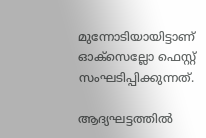മുന്നോടിയായിട്ടാണ് ഓക്സെല്ലോ ഫെസ്റ്റ് സംഘടിപ്പിക്കുന്നത്.

ആദ്യഘട്ടത്തിൽ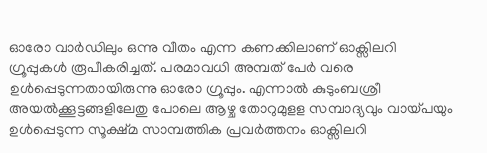ഓരോ വാർഡിലും ഒന്നു വീതം എന്ന കണക്കിലാണ് ഓക്സിലറി ഗ്രൂപ്പുകൾ രൂപീകരിച്ചത്. പരമാവധി അമ്പത് പേർ വരെ ഉൾപ്പെടുന്നതായിരുന്നു ഓരോ ഗ്രൂപ്പും. എന്നാൽ കുടുംബശ്രീ അയൽക്കൂട്ടങ്ങളിലേതു പോലെ ആഴ്ച തോറുമുളള സമ്പാദ്യവും വായ്പയും ഉൾപ്പെടുന്ന സൂക്ഷ്മ സാമ്പത്തിക പ്രവർത്തനം ഓക്സിലറി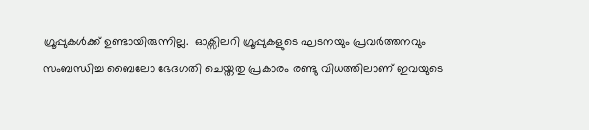ഗ്രൂപ്പുകൾക്ക് ഉണ്ടായിരുന്നില്ല.  ഓക്സിലറി ഗ്രൂപ്പുകളുടെ ഘടനയും പ്രവർത്തനവും സംബന്ധിച്ച ബൈലോ ഭേദഗതി ചെയ്തതു പ്രകാരം രണ്ടു വിധത്തിലാണ് ഇവയുടെ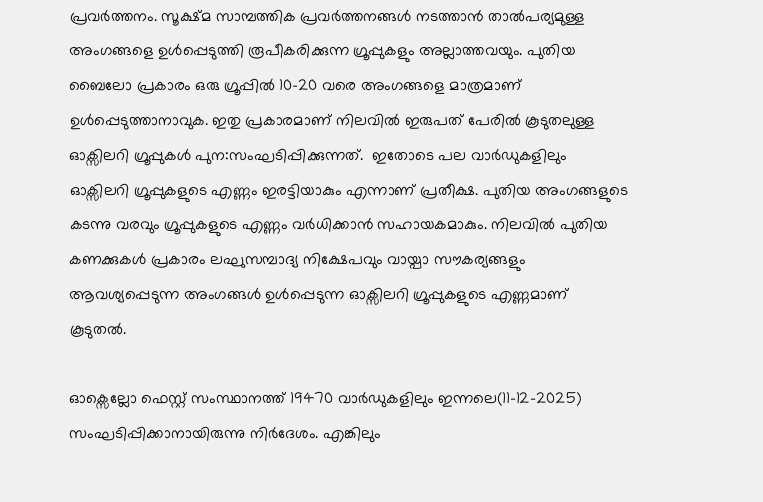പ്രവർത്തനം. സൂക്ഷ്മ സാമ്പത്തിക പ്രവർത്തനങ്ങൾ നടത്താൻ താൽപര്യമുള്ള അംഗങ്ങളെ ഉൾപ്പെടുത്തി രൂപീകരിക്കുന്ന ഗ്രൂപ്പുകളും അല്ലാത്തവയും. പുതിയ ബൈലോ പ്രകാരം ഒരു ഗ്രൂപ്പിൽ 10-20 വരെ അംഗങ്ങളെ മാത്രമാണ് ഉൾപ്പെടുത്താനാവുക. ഇതു പ്രകാരമാണ് നിലവിൽ ഇരുപത് പേരിൽ കൂടുതലുള്ള ഓക്സിലറി ഗ്രൂപ്പുകൾ പുന:സംഘടിപ്പിക്കുന്നത്.  ഇതോടെ പല വാർഡുകളിലും ഓക്സിലറി ഗ്രൂപ്പുകളുടെ എണ്ണം ഇരട്ടിയാകും എന്നാണ് പ്രതീക്ഷ. പുതിയ അംഗങ്ങളുടെ കടന്നു വരവും ഗ്രൂപ്പുകളുടെ എണ്ണം വർധിക്കാൻ സഹായകമാകും. നിലവിൽ പുതിയ കണക്കുകൾ പ്രകാരം ലഘുസമ്പാദ്യ നിക്ഷേപവും വായ്പാ സൗകര്യങ്ങളും ആവശ്യപ്പെടുന്ന അംഗങ്ങൾ ഉൾപ്പെടുന്ന ഓക്സിലറി ഗ്രൂപ്പുകളുടെ എണ്ണമാണ് കൂടുതൽ.

ഓക്സെല്ലോ ഫെസ്റ്റ് സംസ്ഥാനത്ത് 19470 വാർഡുകളിലും ഇന്നലെ(11-12-2025) സംഘടിപ്പിക്കാനായിരുന്നു നിർദേശം. എങ്കിലും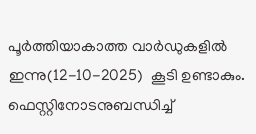പൂർത്തിയാകാത്ത വാർഡുകളിൽ ഇന്നു(12-10-2025)  കൂടി ഉണ്ടാകും. ഫെസ്റ്റിനോടനുബന്ധിച്ച്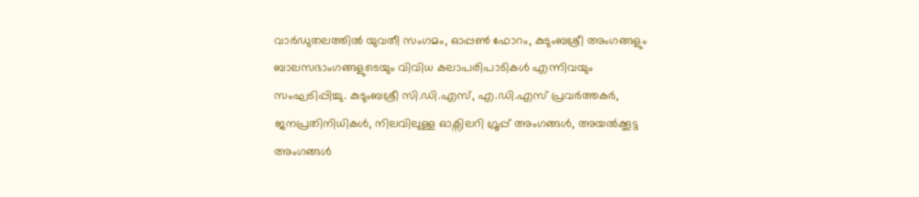വാർഡുതലത്തിൽ യുവതീ സംഗമം, ഓപ്പൺ ഫോറം, കുടുംബശ്രീ അംഗങ്ങളും ബാലസഭാംഗങ്ങളുടെയും വിവിധ കലാപരിപാടികൾ എന്നിവയും സംഘടിപ്പിച്ചു. കുടുംബശ്രീ സി.ഡി.എസ്, എ.ഡി.എസ് പ്രവർത്തകർ, ജനപ്രതിനിധികൾ, നിലവിലുള്ള ഓക്സിലറി ഗ്രൂപ്പ് അംഗങ്ങൾ, അയൽക്കൂട്ട അംഗങ്ങൾ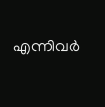എന്നിവർ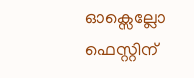ഓക്സെല്ലോ ഫെസ്റ്റിന്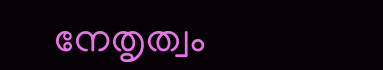നേതൃത്വം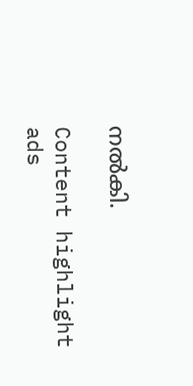നൽകി.

Content highlight
ads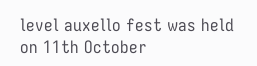level auxello fest was held on 11th October